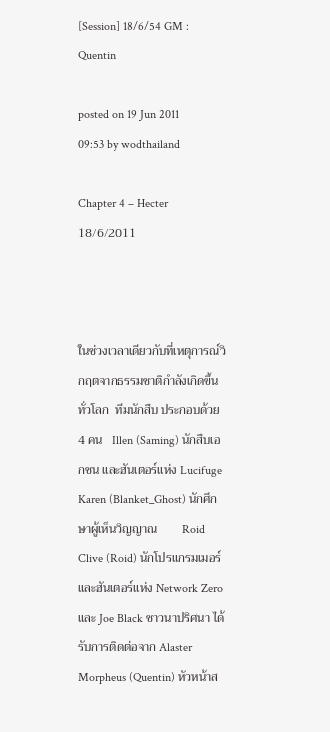[Session] 18/6/54 GM : Quentin

posted on 19 Jun 2011 09:53 by wodthailand

Chapter 4 – Hecter      18/6/2011



ในช่วงเวลาเดียวกับที่เหตุการณ์วิกฤตจากธรรมชาติกำลังเกิดขึ้นทั่วโลก  ทีมนักสืบ ประกอบด้วย 4 คน   Illen (Saming) นักสืบเอกชน และฮันเตอร์แห่ง Lucifuge    Karen (Blanket_Ghost) นักศึกษาผู้เห็นวิญญาณ        Roid Clive (Roid) นักโปรแกรมเมอร์ และฮันเตอร์แห่ง Network Zero  และ Joe Black ชาวนาปริศนา ได้รับการติดต่อจาก Alaster Morpheus (Quentin) หัวหน้าส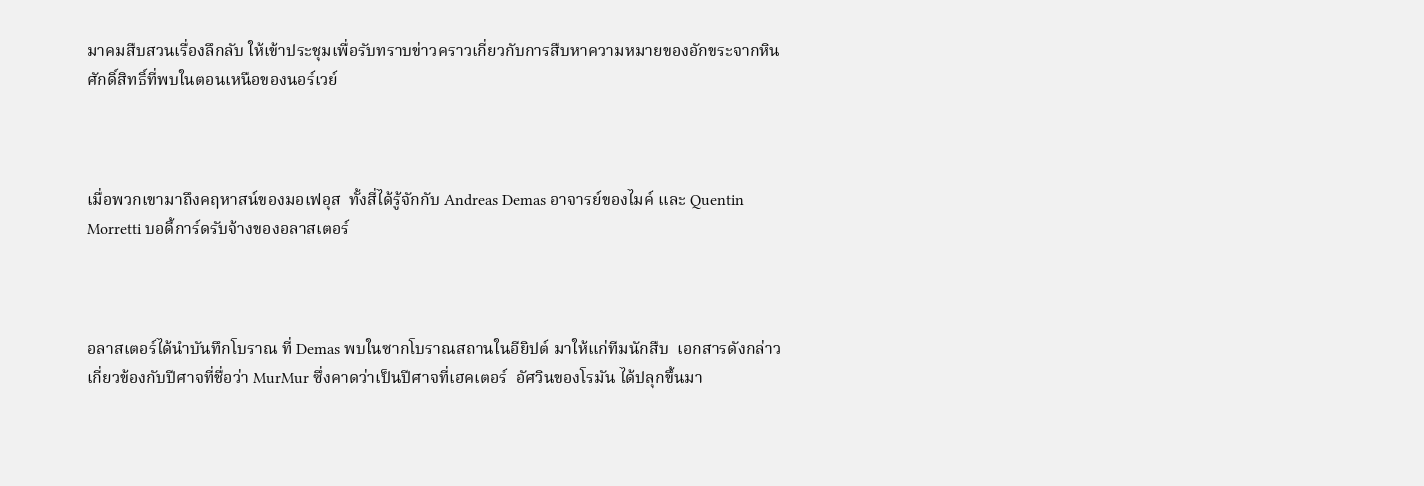มาคมสืบสวนเรื่องลึกลับ ให้เข้าประชุมเพื่อรับทราบข่าวคราวเกี่ยวกับการสืบหาความหมายของอักขระจากหินศักดิ์สิทธิ์ที่พบในตอนเหนือของนอร์เวย์



เมื่อพวกเขามาถึงคฤหาสน์ของมอเฟอุส  ทั้งสี่ได้รู้จักกับ Andreas Demas อาจารย์ของไมค์ และ Quentin Morretti บอดี้การ์ดรับจ้างของอลาสเตอร์



อลาสเตอร์ได้นำบันทึกโบราณ ที่ Demas พบในซากโบราณสถานในอียิปต์ มาให้แก่ทีมนักสืบ  เอกสารดังกล่าวเกี่ยวข้องกับปีศาจที่ชื่อว่า MurMur ซึ่งคาดว่าเป็นปีศาจที่เฮคเตอร์  อัศวินของโรมัน ได้ปลุกขึ้นมา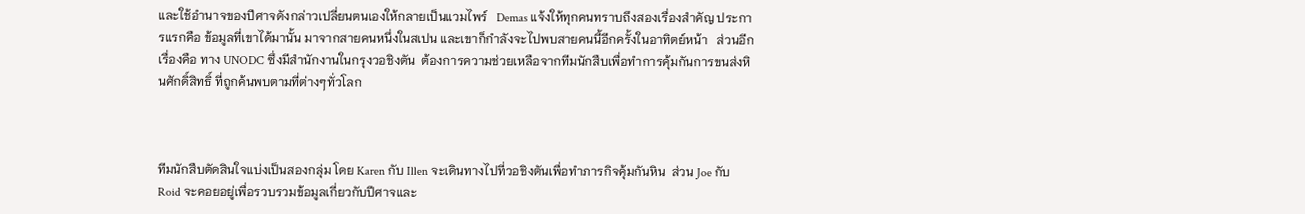และใช้อำนาจของปีศาจดังกล่าวเปลี่ยนตนเองให้กลายเป็นแวมไพร์   Demas แจ้งให้ทุกคนทราบถึงสองเรื่องสำคัญ ประการแรกคือ ข้อมูลที่เขาได้มานั้น มาจากสายคนหนึ่งในสเปน และเขาก็กำลังจะไปพบสายคนนี้อีกครั้งในอาทิตย์หน้า   ส่วนอีกเรื่องคือ ทาง UNODC ซึ่งมีสำนักงานในกรุงวอชิงตัน  ต้องการความช่วยเหลือจากทีมนักสืบเพื่อทำการคุ้มกันการขนส่งหินศักดิ์สิทธิ์ ที่ถูกค้นพบตามที่ต่างๆทั่วโลก



ทีมนักสืบตัดสินใจแบ่งเป็นสองกลุ่ม โดย Karen กับ Illen จะเดินทางไปที่วอชิงตันเพื่อทำภารกิจคุ้มกันหิน  ส่วน Joe กับ Roid จะคอยอยู่เพื่อรวบรวมข้อมูลเกี่ยวกับปีศาจและ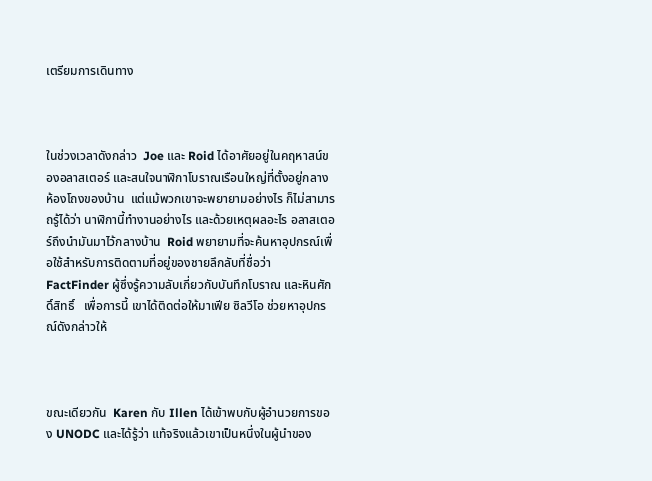เตรียมการเดินทาง



ในช่วงเวลาดังกล่าว  Joe และ Roid ได้อาศัยอยู่ในคฤหาสน์ของอลาสเตอร์ และสนใจนาฬิกาโบราณเรือนใหญ่ที่ตั้งอยู่กลางห้องโถงของบ้าน  แต่แม้พวกเขาจะพยายามอย่างไร ก็ไม่สามารถรู้ได้ว่า นาฬิกานี้ทำงานอย่างไร และด้วยเหตุผลอะไร อลาสเตอร์ถึงนำมันมาไว้กลางบ้าน  Roid พยายามที่จะค้นหาอุปกรณ์เพื่อใช้สำหรับการติดตามที่อยู่ของชายลึกลับที่ชื่อว่า FactFinder ผู้ซึ่งรู้ความลับเกี่ยวกับบันทึกโบราณ และหินศักดิ์สิทธิ์   เพื่อการนี้ เขาได้ติดต่อให้มาเฟีย ซิลวีโอ ช่วยหาอุปกรณ์ดังกล่าวให้



ขณะเดียวกัน  Karen กับ Illen ได้เข้าพบกับผู้อำนวยการของ UNODC และได้รู้ว่า แท้จริงแล้วเขาเป็นหนึ่งในผู้นำของ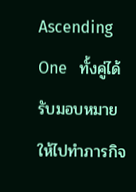Ascending One   ทั้งคู่ได้รับมอบหมายให้ไปทำภารกิจ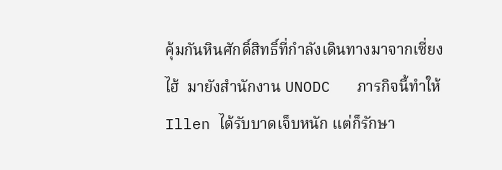คุ้มกันหินศักดิ์สิทธิ์ที่กำลังเดินทางมาจากเซี่ยงไฮ้  มายังสำนักงาน UNODC   ภารกิจนี้ทำให้ Illen ได้รับบาดเจ็บหนัก แต่ก็รักษา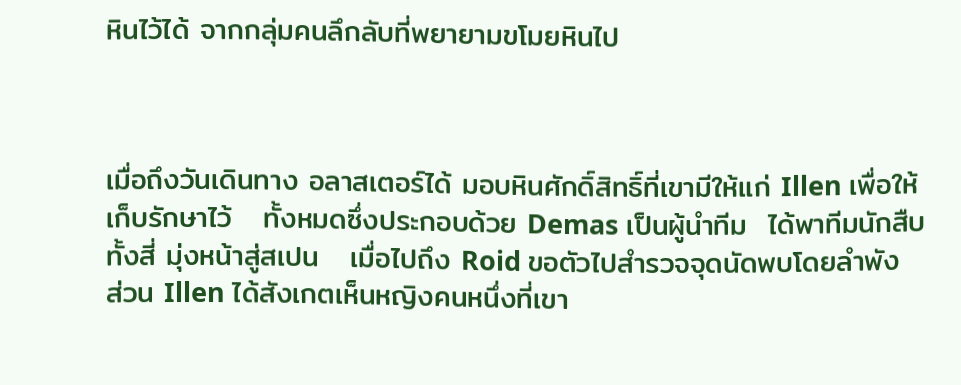หินไว้ได้ จากกลุ่มคนลึกลับที่พยายามขโมยหินไป



เมื่อถึงวันเดินทาง อลาสเตอร์ได้ มอบหินศักดิ์สิทธิ์ที่เขามีให้แก่ Illen เพื่อให้เก็บรักษาไว้   ทั้งหมดซึ่งประกอบด้วย Demas เป็นผู้นำทีม  ได้พาทีมนักสืบทั้งสี่ มุ่งหน้าสู่สเปน   เมื่อไปถึง Roid ขอตัวไปสำรวจจุดนัดพบโดยลำพัง  ส่วน Illen ได้สังเกตเห็นหญิงคนหนึ่งที่เขา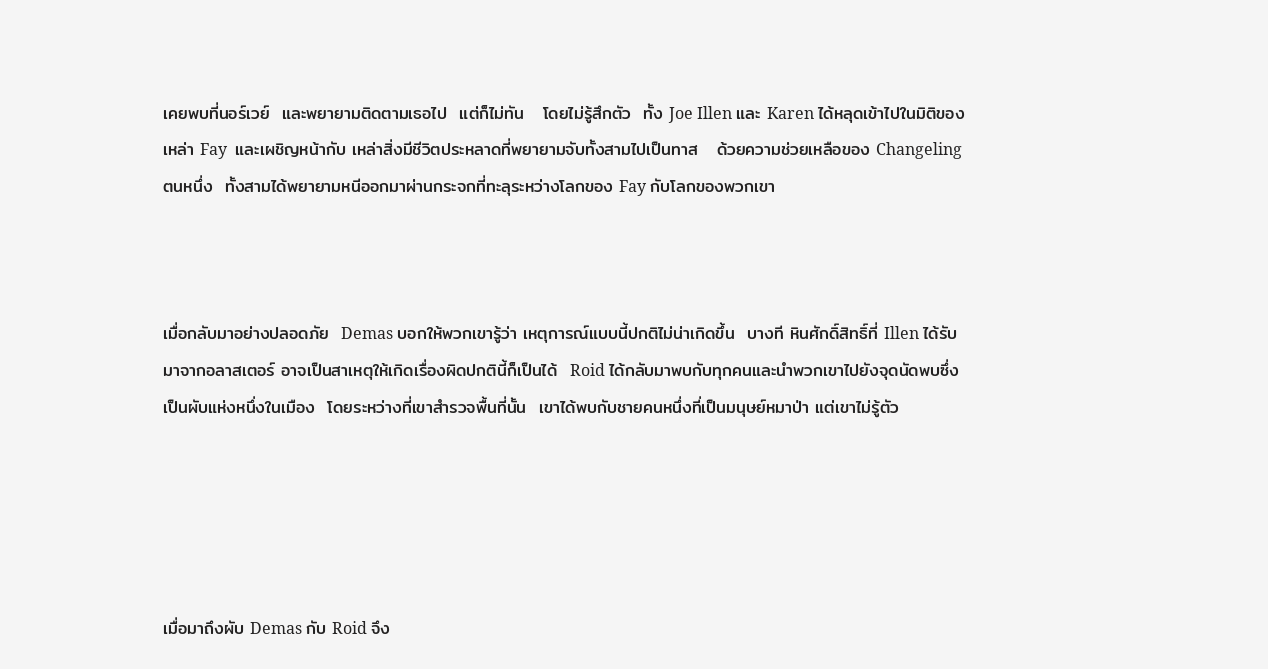เคยพบที่นอร์เวย์  และพยายามติดตามเธอไป  แต่ก็ไม่ทัน   โดยไม่รู้สึกตัว  ทั้ง Joe Illen และ Karen ได้หลุดเข้าไปในมิติของเหล่า Fay  และเผชิญหน้ากับ เหล่าสิ่งมีชีวิตประหลาดที่พยายามจับทั้งสามไปเป็นทาส   ด้วยความช่วยเหลือของ Changeling ตนหนึ่ง  ทั้งสามได้พยายามหนีออกมาผ่านกระจกที่ทะลุระหว่างโลกของ Fay กับโลกของพวกเขา



เมื่อกลับมาอย่างปลอดภัย  Demas บอกให้พวกเขารู้ว่า เหตุการณ์แบบนี้ปกติไม่น่าเกิดขึ้น  บางที หินศักดิ์สิทธิ์ที่ Illen ได้รับมาจากอลาสเตอร์ อาจเป็นสาเหตุให้เกิดเรื่องผิดปกตินี้ก็เป็นได้  Roid ได้กลับมาพบกับทุกคนและนำพวกเขาไปยังจุดนัดพบซึ่งเป็นผับแห่งหนึ่งในเมือง  โดยระหว่างที่เขาสำรวจพื้นที่นั้น  เขาได้พบกับชายคนหนึ่งที่เป็นมนุษย์หมาป่า แต่เขาไม่รู้ตัว





เมื่อมาถึงผับ Demas กับ Roid จึง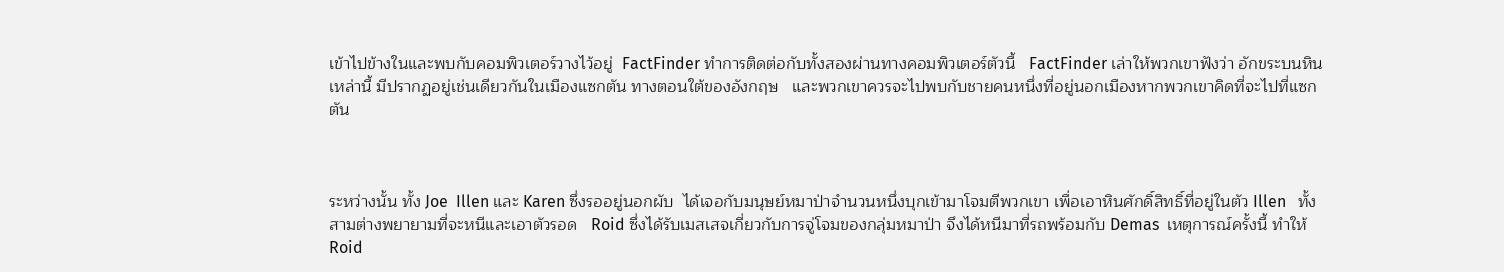เข้าไปข้างในและพบกับคอมพิวเตอร์วางไว้อยู่  FactFinder ทำการติดต่อกับทั้งสองผ่านทางคอมพิวเตอร์ตัวนี้   FactFinder เล่าให้พวกเขาฟังว่า อักขระบนหินเหล่านี้ มีปรากฏอยู่เช่นเดียวกันในเมืองแซกตัน ทางตอนใต้ของอังกฤษ   และพวกเขาควรจะไปพบกับชายคนหนึ่งที่อยู่นอกเมืองหากพวกเขาคิดที่จะไปที่แซกตัน



ระหว่างนั้น ทั้ง Joe  Illen และ Karen ซึ่งรออยู่นอกผับ  ได้เจอกับมนุษย์หมาป่าจำนวนหนึ่งบุกเข้ามาโจมตีพวกเขา เพื่อเอาหินศักดิ์สิทธิ์ที่อยู่ในตัว Illen   ทั้งสามต่างพยายามที่จะหนีและเอาตัวรอด   Roid ซึ่งได้รับเมสเสจเกี่ยวกับการจู่โจมของกลุ่มหมาป่า จึงได้หนีมาที่รถพร้อมกับ Demas  เหตุการณ์ครั้งนี้ ทำให้ Roid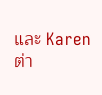และ Karen ต่า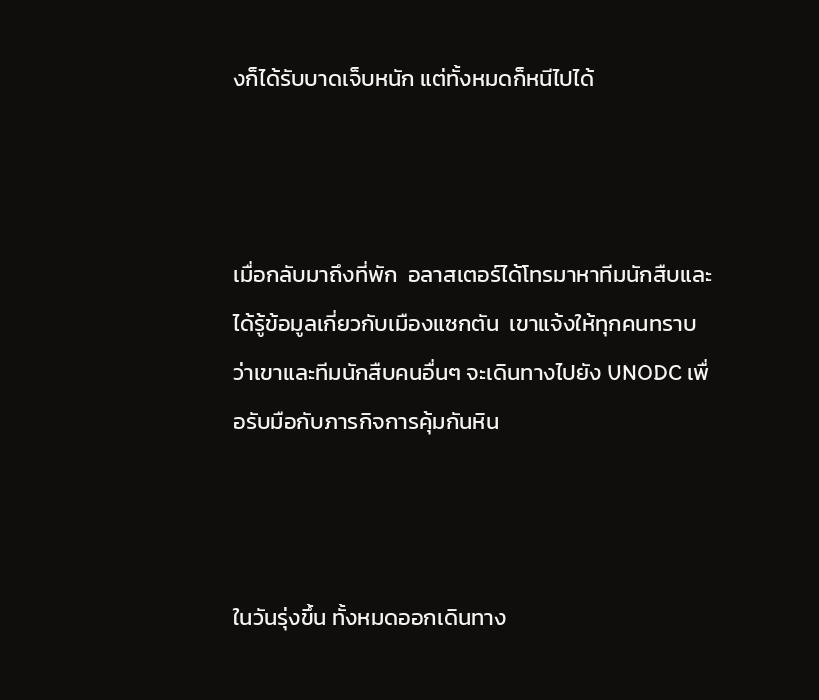งก็ได้รับบาดเจ็บหนัก แต่ทั้งหมดก็หนีไปได้



เมื่อกลับมาถึงที่พัก  อลาสเตอร์ได้โทรมาหาทีมนักสืบและได้รู้ข้อมูลเกี่ยวกับเมืองแซกตัน  เขาแจ้งให้ทุกคนทราบว่าเขาและทีมนักสืบคนอื่นๆ จะเดินทางไปยัง UNODC เพื่อรับมือกับภารกิจการคุ้มกันหิน



ในวันรุ่งขึ้น ทั้งหมดออกเดินทาง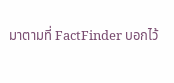มาตามที่ FactFinder บอกไว้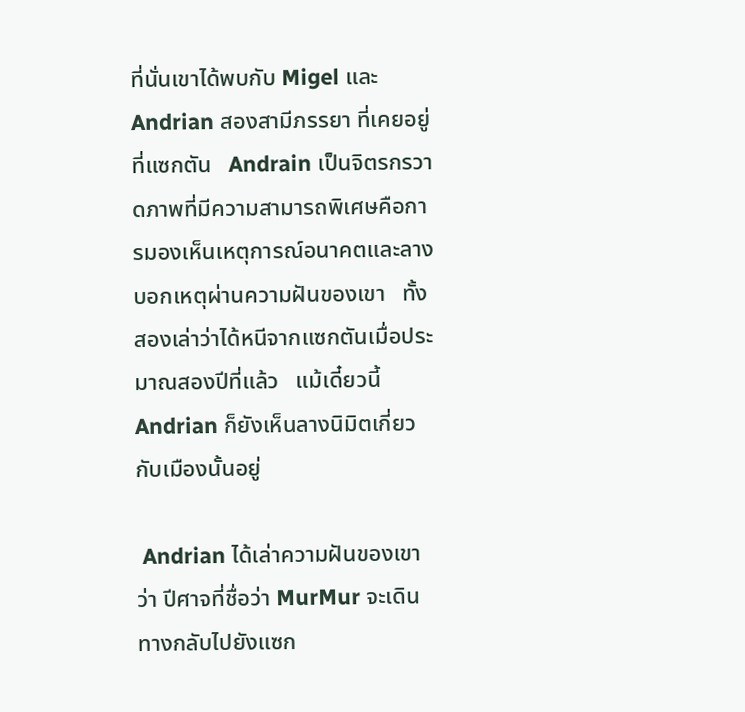ที่นั่นเขาได้พบกับ Migel และ Andrian สองสามีภรรยา ที่เคยอยู่ที่แซกตัน   Andrain เป็นจิตรกรวาดภาพที่มีความสามารถพิเศษคือการมองเห็นเหตุการณ์อนาคตและลางบอกเหตุผ่านความฝันของเขา   ทั้งสองเล่าว่าได้หนีจากแซกตันเมื่อประมาณสองปีที่แล้ว   แม้เดี๋ยวนี้ Andrian ก็ยังเห็นลางนิมิตเกี่ยวกับเมืองนั้นอยู่

 Andrian ได้เล่าความฝันของเขาว่า ปีศาจที่ชื่อว่า MurMur จะเดินทางกลับไปยังแซก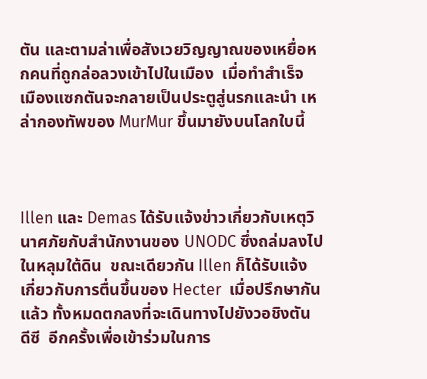ตัน และตามล่าเพื่อสังเวยวิญญาณของเหยื่อหกคนที่ถูกล่อลวงเข้าไปในเมือง  เมื่อทำสำเร็จ เมืองแซกตันจะกลายเป็นประตูสู่นรกและนำ เหล่ากองทัพของ MurMur ขึ้นมายังบนโลกใบนี้



Illen และ Demas ได้รับแจ้งข่าวเกี่ยวกับเหตุวินาศภัยกับสำนักงานของ UNODC ซึ่งถล่มลงไปในหลุมใต้ดิน  ขณะเดียวกัน Illen ก็ได้รับแจ้งเกี่ยวกับการตื่นขึ้นของ Hecter  เมื่อปรึกษากันแล้ว ทั้งหมดตกลงที่จะเดินทางไปยังวอชิงตัน ดีซี  อีกครั้งเพื่อเข้าร่วมในการ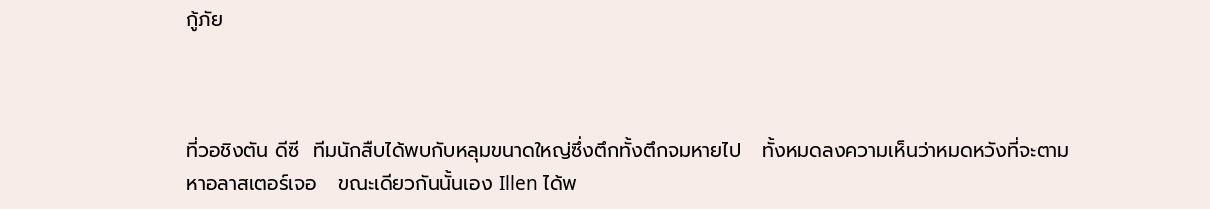กู้ภัย



ที่วอชิงตัน ดีซี  ทีมนักสืบได้พบกับหลุมขนาดใหญ่ซึ่งตึกทั้งตึกจมหายไป   ทั้งหมดลงความเห็นว่าหมดหวังที่จะตามหาอลาสเตอร์เจอ   ขณะเดียวกันนั้นเอง Illen ได้พ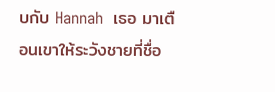บกับ Hannah  เธอ มาเตือนเขาให้ระวังชายที่ชื่อ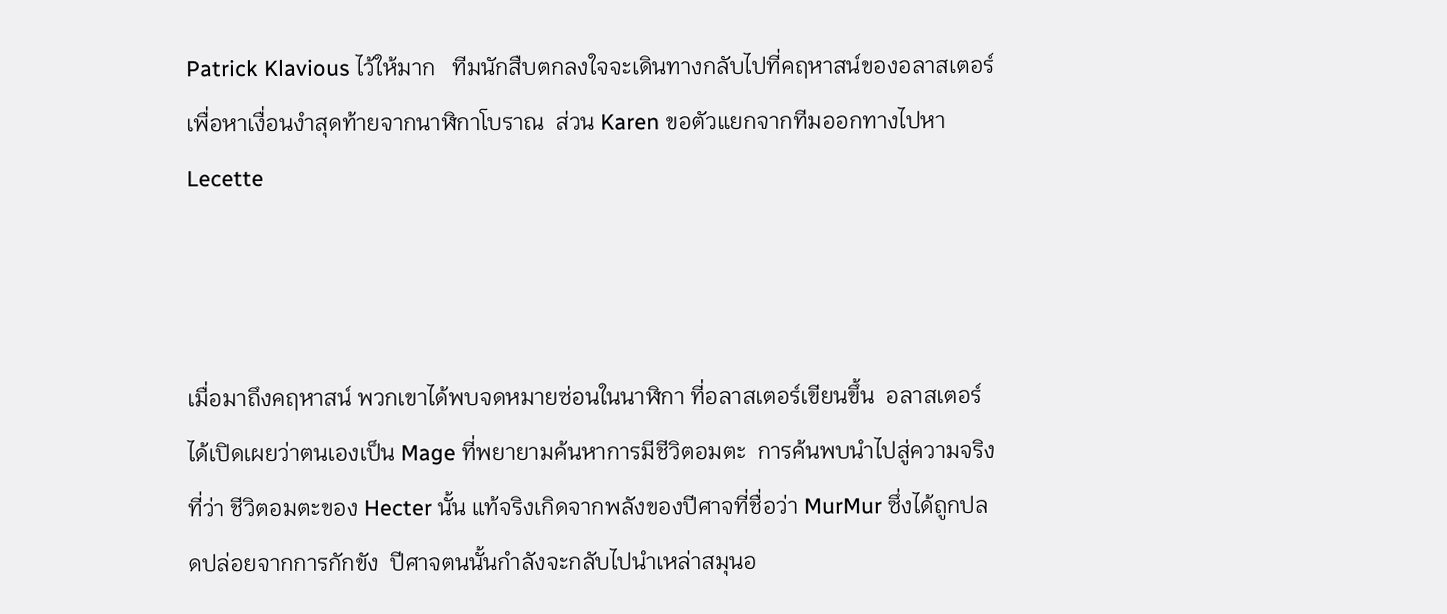Patrick Klavious ไว้ให้มาก   ทีมนักสืบตกลงใจจะเดินทางกลับไปที่คฤหาสน์ของอลาสเตอร์ เพื่อหาเงื่อนงำสุดท้ายจากนาฬิกาโบราณ  ส่วน Karen ขอตัวแยกจากทีมออกทางไปหา Lecette



เมื่อมาถึงคฤหาสน์ พวกเขาได้พบจดหมายซ่อนในนาฬิกา ที่อลาสเตอร์เขียนขึ้น  อลาสเตอร์ได้เปิดเผยว่าตนเองเป็น Mage ที่พยายามค้นหาการมีชีวิตอมตะ  การค้นพบนำไปสู่ความจริงที่ว่า ชีวิตอมตะของ Hecter นั้น แท้จริงเกิดจากพลังของปีศาจที่ชื่อว่า MurMur ซึ่งได้ถูกปลดปล่อยจากการกักขัง  ปีศาจตนนั้นกำลังจะกลับไปนำเหล่าสมุนอ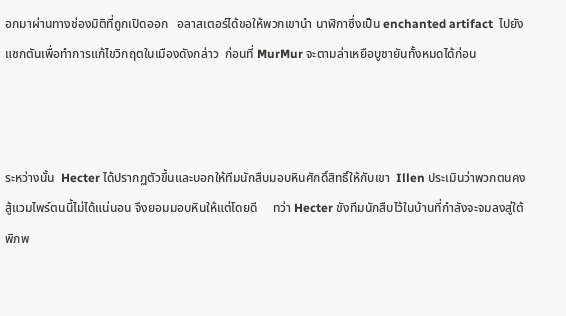อกมาผ่านทางช่องมิติที่ถูกเปิดออก   อลาสเตอร์ได้ขอให้พวกเขานำ นาฬิกาซึ่งเป็น enchanted artifact  ไปยังแซกตันเพื่อทำการแก้ไขวิกฤตในเมืองดังกล่าว  ก่อนที่ MurMur จะตามล่าเหยือบูชายันทั้งหมดได้ก่อน



ระหว่างนั้น  Hecter ได้ปรากฏตัวขึ้นและบอกให้ทีมนักสืบมอบหินศักดิ์สิทธิ์ให้กับเขา  Illen ประเมินว่าพวกตนคงสู้แวมไพร์ตนนี้ไม่ได้แน่นอน จึงยอมมอบหินให้แต่โดยดี     ทว่า Hecter ขังทีมนักสืบไว้ในบ้านที่กำลังจะจมลงสู่ใต้พิภพ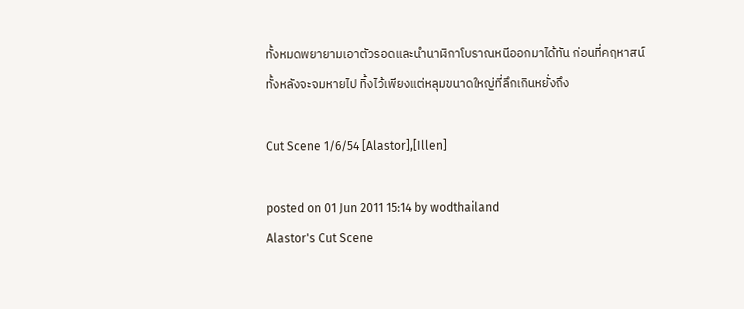ทั้งหมดพยายามเอาตัวรอดและนำนาฬิกาโบราณหนีออกมาได้ทัน ก่อนที่คฤหาสน์ทั้งหลังจะจมหายไป ทิ้งไว้เพียงแต่หลุมขนาดใหญ่ที่ลึกเกินหยั่งถึง

Cut Scene 1/6/54 [Alastor],[Illen]

posted on 01 Jun 2011 15:14 by wodthailand
Alastor's Cut Scene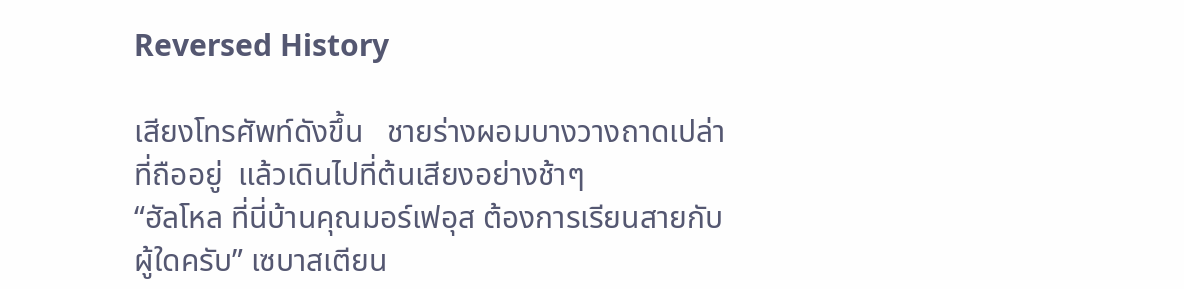Reversed History

เสียงโทรศัพท์ดังขึ้น   ชายร่างผอมบางวางถาดเปล่าที่ถืออยู่  แล้วเดินไปที่ต้นเสียงอย่างช้าๆ
“ฮัลโหล ที่นี่บ้านคุณมอร์เฟอุส ต้องการเรียนสายกับผู้ใดครับ” เซบาสเตียน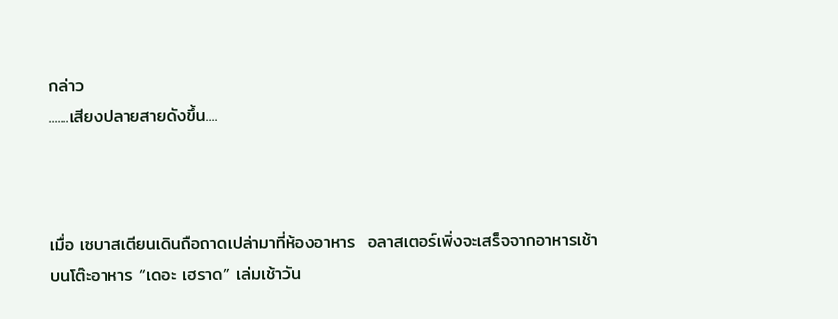กล่าว
.......เสียงปลายสายดังขึ้น....



เมื่อ เซบาสเตียนเดินถือถาดเปล่ามาที่ห้องอาหาร  อลาสเตอร์เพิ่งจะเสร็จจากอาหารเช้า  บนโต๊ะอาหาร “เดอะ เฮราด” เล่มเช้าวัน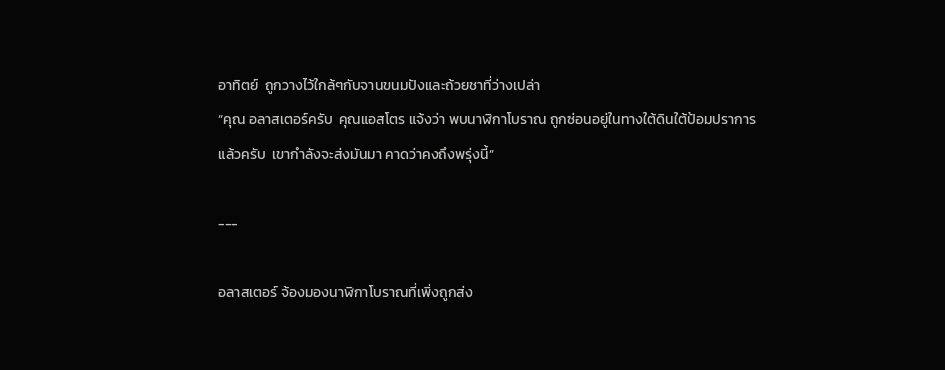อาทิตย์  ถูกวางไว้ใกล้ๆกับจานขนมปังและถ้วยชาที่ว่างเปล่า
“คุณ อลาสเตอร์ครับ  คุณแอสโตร แจ้งว่า พบนาฬิกาโบราณ ถูกซ่อนอยู่ในทางใต้ดินใต้ป้อมปราการแล้วครับ  เขากำลังจะส่งมันมา คาดว่าคงถึงพรุ่งนี้”

---

อลาสเตอร์ จ้องมองนาฬิกาโบราณที่เพิ่งถูกส่ง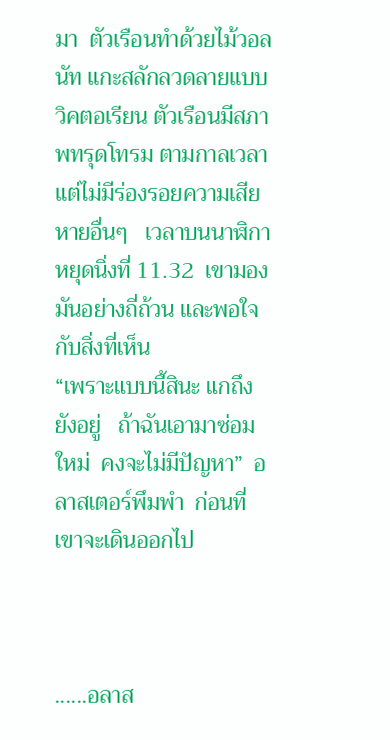มา  ตัวเรือนทำด้วยไม้วอลนัท แกะสลักลวดลายแบบวิคตอเรียน ตัวเรือนมีสภาพทรุดโทรม ตามกาลเวลา  แต่ไม่มีร่องรอยความเสียหายอื่นๆ   เวลาบนนาฬิกาหยุดนิ่งที่ 11.32  เขามองมันอย่างถี่ถ้วน และพอใจกับสิ่งที่เห็น
“เพราะแบบนี้สินะ แกถึงยังอยู่   ถ้าฉันเอามาซ่อมใหม่  คงจะไม่มีปัญหา”  อลาสเตอร์พึมพำ  ก่อนที่เขาจะเดินออกไป



......อลาส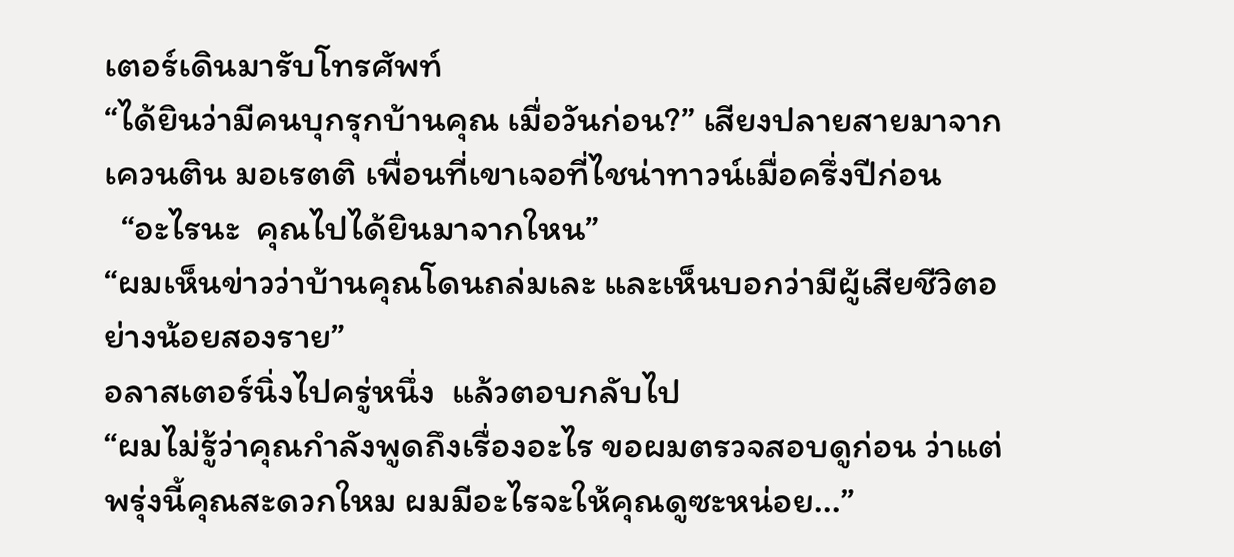เตอร์เดินมารับโทรศัพท์
“ได้ยินว่ามีคนบุกรุกบ้านคุณ เมื่อวันก่อน?” เสียงปลายสายมาจากเควนติน มอเรตติ เพื่อนที่เขาเจอที่ไชน่าทาวน์เมื่อครึ่งปีก่อน
  “อะไรนะ  คุณไปได้ยินมาจากใหน”
“ผมเห็นข่าวว่าบ้านคุณโดนถล่มเละ และเห็นบอกว่ามีผู้เสียชีวิตอย่างน้อยสองราย”
อลาสเตอร์นิ่งไปครู่หนึ่ง  แล้วตอบกลับไป
“ผมไม่รู้ว่าคุณกำลังพูดถึงเรื่องอะไร ขอผมตรวจสอบดูก่อน ว่าแต่พรุ่งนี้คุณสะดวกใหม ผมมีอะไรจะให้คุณดูซะหน่อย...”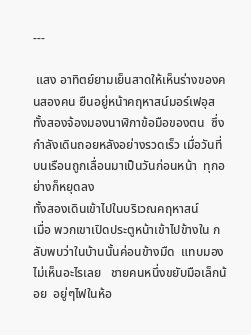---

 แสง อาทิตย์ยามเย็นสาดให้เห็นร่างของคนสองคน ยืนอยู่หน้าคฤหาสน์มอร์เฟอุส  ทั้งสองจ้องมองนาฬิกาข้อมือของตน  ซึ่งกำลังเดินถอยหลังอย่างรวดเร็ว เมื่อวันที่ บนเรือนถูกเลื่อนมาเป็นวันก่อนหน้า  ทุกอย่างก็หยุดลง
ทั้งสองเดินเข้าไปในบริเวณคฤหาสน์
เมื่อ พวกเขาเปิดประตูหน้าเข้าไปข้างใน กลับพบว่าในบ้านนั้นค่อนข้างมืด  แทบมองไม่เห็นอะไรเลย   ชายคนหนึ่งขยับมือเล็กน้อย  อยู่ๆไฟในห้อ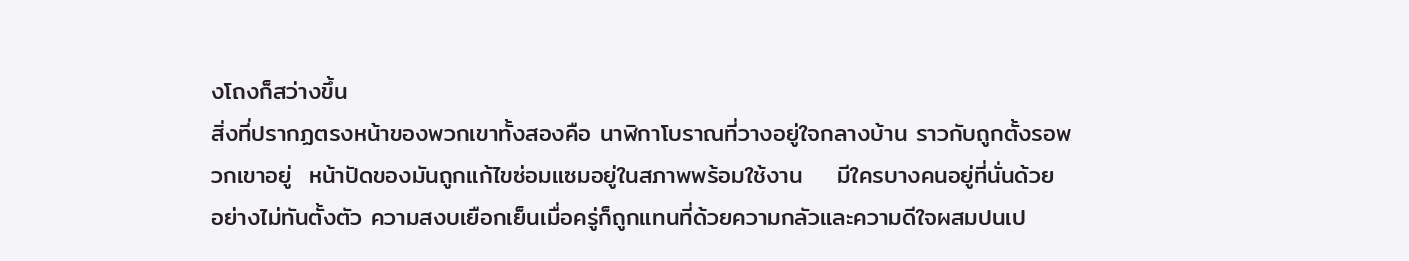งโถงก็สว่างขึ้น
สิ่งที่ปรากฏตรงหน้าของพวกเขาทั้งสองคือ นาฬิกาโบราณที่วางอยู่ใจกลางบ้าน ราวกับถูกตั้งรอพวกเขาอยู่  หน้าปัดของมันถูกแก้ไขซ่อมแซมอยู่ในสภาพพร้อมใช้งาน    มีใครบางคนอยู่ที่นั่นด้วย    อย่างไม่ทันตั้งตัว ความสงบเยือกเย็นเมื่อครู่ก็ถูกแทนที่ด้วยความกลัวและความดีใจผสมปนเป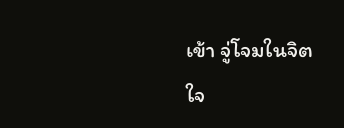เข้า จู่โจมในจิตใจ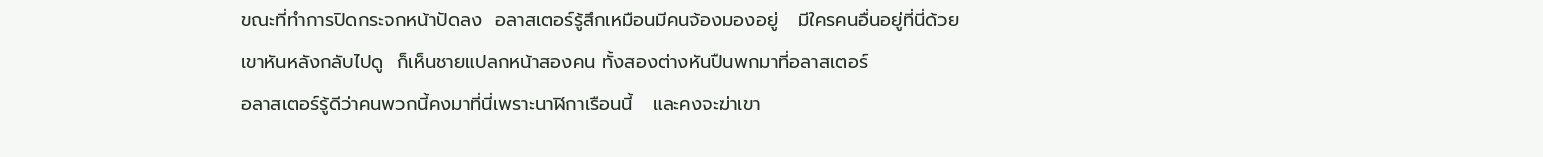ขณะที่ทำการปิดกระจกหน้าปัดลง  อลาสเตอร์รู้สึกเหมือนมีคนจ้องมองอยู่   มีใครคนอื่นอยู่ที่นี่ด้วย
เขาหันหลังกลับไปดู  ก็เห็นชายแปลกหน้าสองคน ทั้งสองต่างหันปืนพกมาที่อลาสเตอร์
อลาสเตอร์รู้ดีว่าคนพวกนี้คงมาที่นี่เพราะนาฬิกาเรือนนี้   และคงจะฆ่าเขา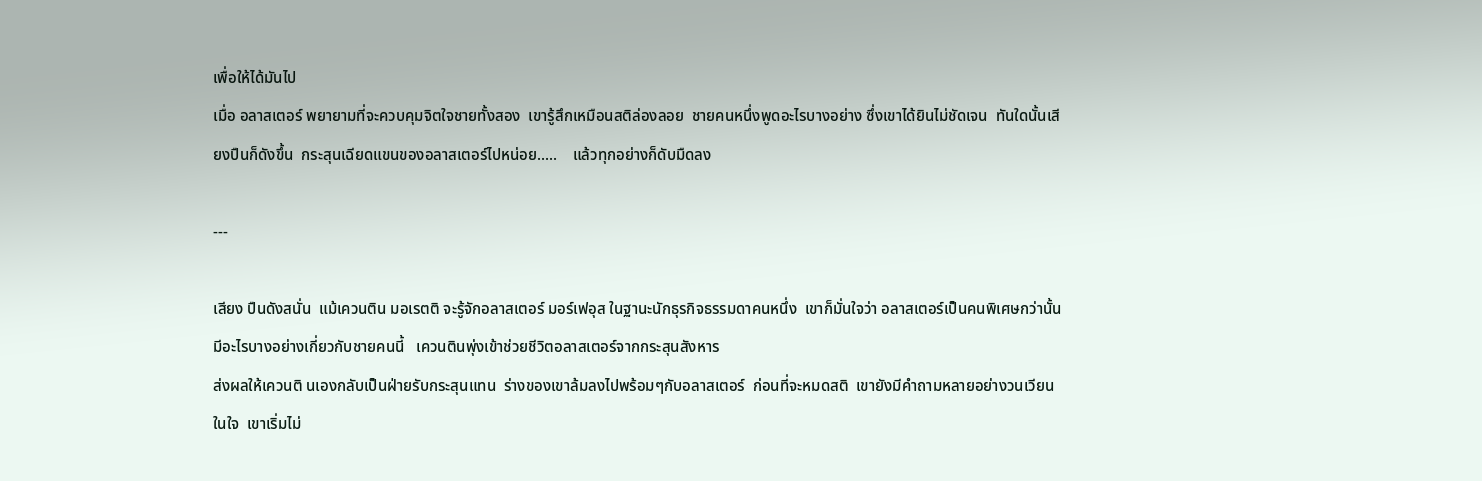เพื่อให้ได้มันไป
เมื่อ อลาสเตอร์ พยายามที่จะควบคุมจิตใจชายทั้งสอง  เขารู้สึกเหมือนสติล่องลอย  ชายคนหนึ่งพูดอะไรบางอย่าง ซึ่งเขาได้ยินไม่ชัดเจน  ทันใดนั้นเสียงปืนก็ดังขึ้น  กระสุนเฉียดแขนของอลาสเตอร์ไปหน่อย.....    แล้วทุกอย่างก็ดับมืดลง

---

เสียง ปืนดังสนั่น  แม้เควนติน มอเรตติ จะรู้จักอลาสเตอร์ มอร์เฟอุส ในฐานะนักธุรกิจธรรมดาคนหนึ่ง  เขาก็มั่นใจว่า อลาสเตอร์เป็นคนพิเศษกว่านั้น  มีอะไรบางอย่างเกี่ยวกับชายคนนี้   เควนตินพุ่งเข้าช่วยชีวิตอลาสเตอร์จากกระสุนสังหาร
ส่งผลให้เควนติ นเองกลับเป็นฝ่ายรับกระสุนแทน  ร่างของเขาล้มลงไปพร้อมๆกับอลาสเตอร์  ก่อนที่จะหมดสติ  เขายังมีคำถามหลายอย่างวนเวียนในใจ  เขาเริ่มไม่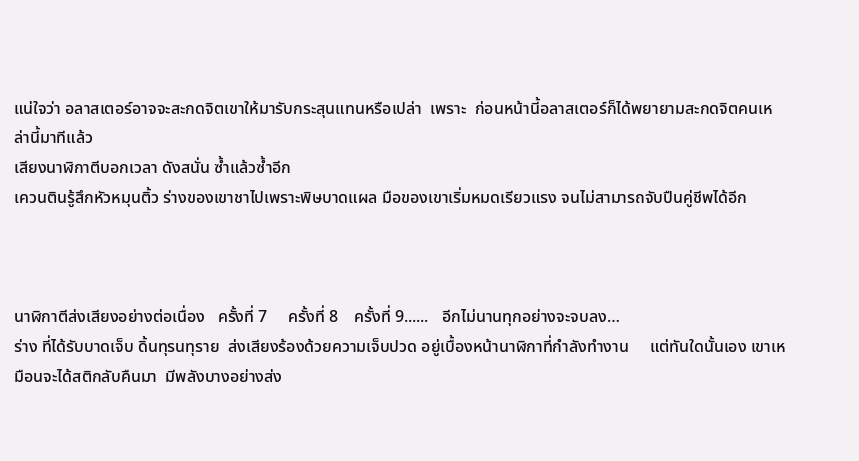แน่ใจว่า อลาสเตอร์อาจจะสะกดจิตเขาให้มารับกระสุนแทนหรือเปล่า  เพราะ  ก่อนหน้านี้อลาสเตอร์ก็ได้พยายามสะกดจิตคนเหล่านี้มาทีแล้ว
เสียงนาฬิกาตีบอกเวลา ดังสนั่น ซ้ำแล้วซ้ำอีก
เควนตินรู้สึกหัวหมุนติ้ว ร่างของเขาชาไปเพราะพิษบาดแผล มือของเขาเริ่มหมดเรียวแรง จนไม่สามารถจับปืนคู่ชีพได้อีก



นาฬิกาตีส่งเสียงอย่างต่อเนื่อง   ครั้งที่ 7     ครั้งที่ 8    ครั้งที่ 9......   อีกไม่นานทุกอย่างจะจบลง…
ร่าง ที่ได้รับบาดเจ็บ ดิ้นทุรนทุราย  ส่งเสียงร้องด้วยความเจ็บปวด อยู่เบื้องหน้านาฬิกาที่กำลังทำงาน     แต่ทันใดนั้นเอง เขาเหมือนจะได้สติกลับคืนมา  มีพลังบางอย่างส่ง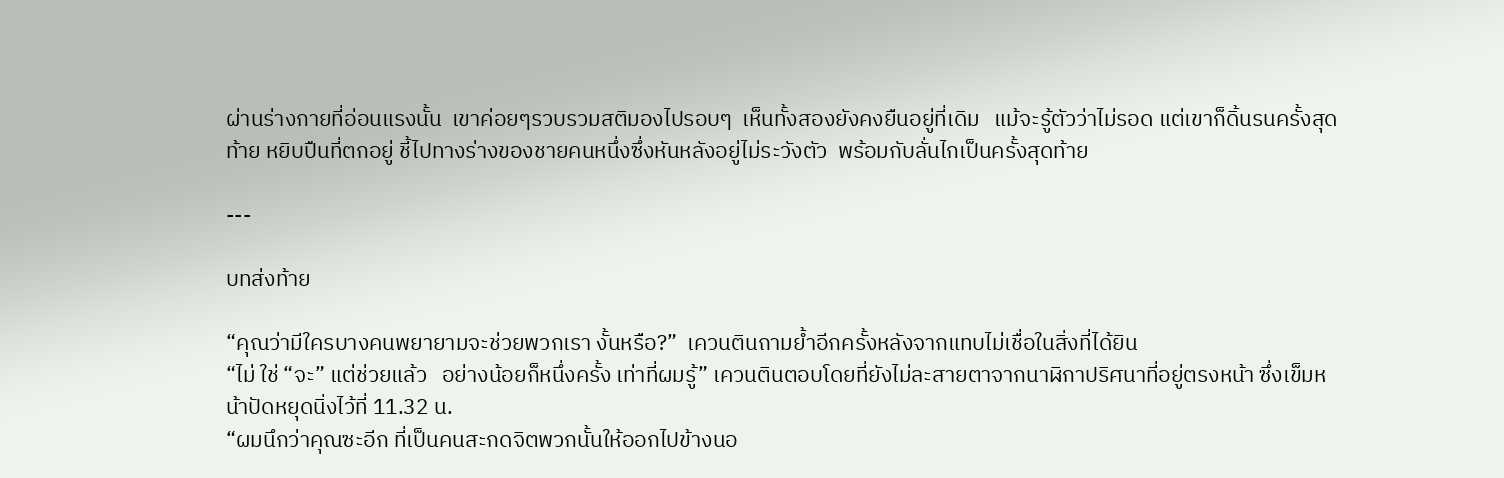ผ่านร่างกายที่อ่อนแรงนั้น  เขาค่อยๆรวบรวมสติมองไปรอบๆ  เห็นทั้งสองยังคงยืนอยู่ที่เดิม   แม้จะรู้ตัวว่าไม่รอด แต่เขาก็ดิ้นรนครั้งสุดท้าย หยิบปืนที่ตกอยู่ ชี้ไปทางร่างของชายคนหนึ่งซึ่งหันหลังอยู่ไม่ระวังตัว  พร้อมกับลั่นไกเป็นครั้งสุดท้าย

---

บทส่งท้าย

“คุณว่ามีใครบางคนพยายามจะช่วยพวกเรา งั้นหรือ?”  เควนตินถามย้ำอีกครั้งหลังจากแทบไม่เชื่อในสิ่งที่ได้ยิน
“ไม่ ใช่ “จะ” แต่ช่วยแล้ว   อย่างน้อยก็หนึ่งครั้ง เท่าที่ผมรู้” เควนตินตอบโดยที่ยังไม่ละสายตาจากนาฬิกาปริศนาที่อยู่ตรงหน้า ซึ่งเข็มหน้าปัดหยุดนิ่งไว้ที่ 11.32 น.
“ผมนึกว่าคุณซะอีก ที่เป็นคนสะกดจิตพวกนั้นให้ออกไปข้างนอ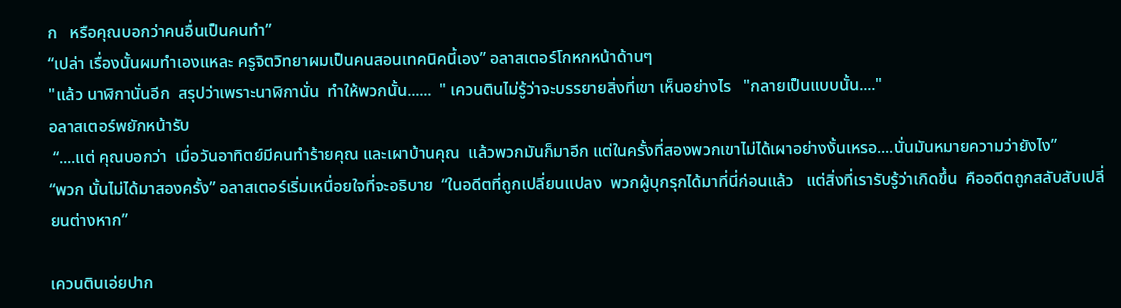ก   หรือคุณบอกว่าคนอื่นเป็นคนทำ”
“เปล่า เรื่องนั้นผมทำเองแหละ ครูจิตวิทยาผมเป็นคนสอนเทคนิคนี้เอง” อลาสเตอร์โกหกหน้าด้านๆ
"แล้ว นาฬิกานั่นอีก  สรุปว่าเพราะนาฬิกานั่น  ทำให้พวกนั้น......  " เควนตินไม่รู้ว่าจะบรรยายสิ่งที่เขา เห็นอย่างไร   "กลายเป็นแบบนั้น...."
อลาสเตอร์พยักหน้ารับ
 “....แต่ คุณบอกว่า  เมื่อวันอาทิตย์มีคนทำร้ายคุณ และเผาบ้านคุณ  แล้วพวกมันก็มาอีก แต่ในครั้งที่สองพวกเขาไม่ได้เผาอย่างงั้นเหรอ....นั่นมันหมายความว่ายังไง”
“พวก นั้นไม่ได้มาสองครั้ง” อลาสเตอร์เริ่มเหนื่อยใจที่จะอธิบาย  “ในอดีตที่ถูกเปลี่ยนแปลง  พวกผู้บุกรุกได้มาที่นี่ก่อนแล้ว   แต่สิ่งที่เรารับรู้ว่าเกิดขึ้น  คืออดีตถูกสลับสับเปลี่ยนต่างหาก”

เควนตินเอ่ยปาก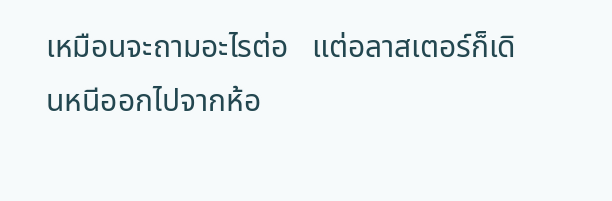เหมือนจะถามอะไรต่อ   แต่อลาสเตอร์ก็เดินหนีออกไปจากห้อ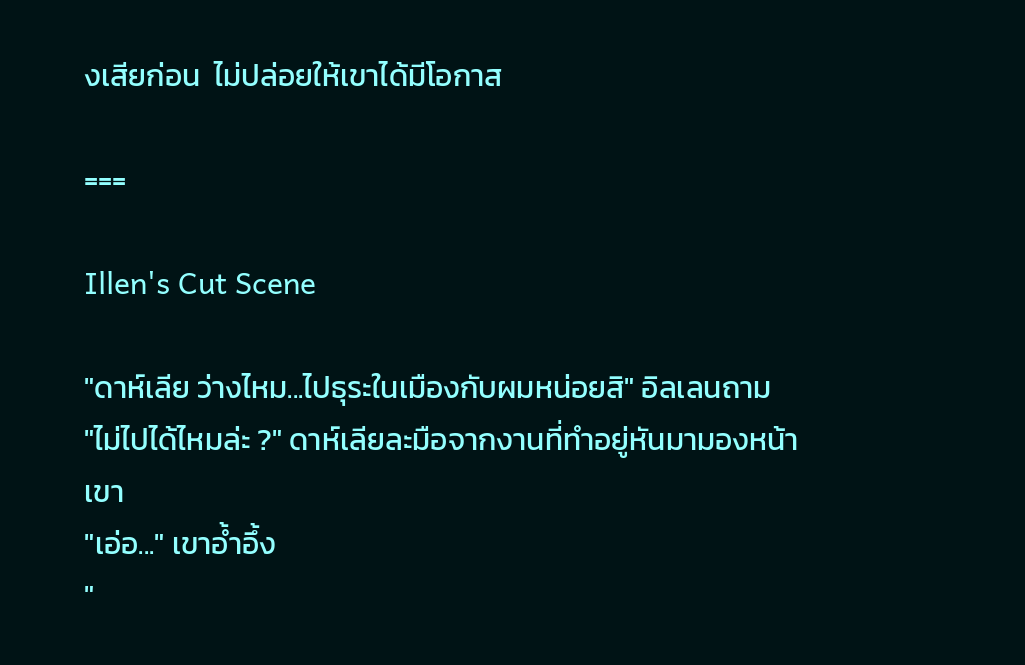งเสียก่อน  ไม่ปล่อยให้เขาได้มีโอกาส

===

Illen's Cut Scene

"ดาห์เลีย ว่างไหม...ไปธุระในเมืองกับผมหน่อยสิ" อิลเลนถาม
"ไม่ไปได้ไหมล่ะ ?" ดาห์เลียละมือจากงานที่ทำอยู่หันมามองหน้าเขา
"เอ่อ..." เขาอ้ำอึ้ง
"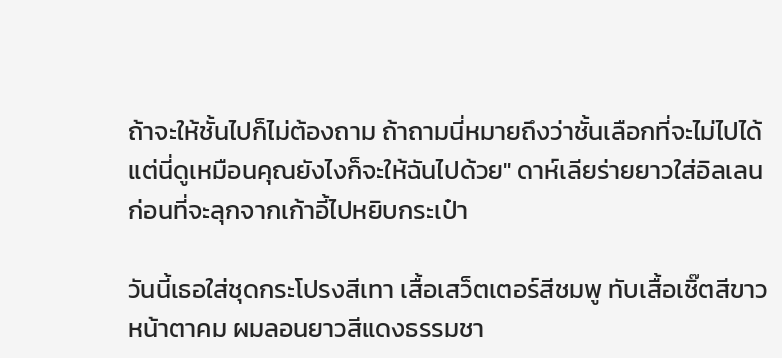ถ้าจะให้ชั้นไปก็ไม่ต้องถาม ถ้าถามนี่หมายถึงว่าชั้นเลือกที่จะไม่ไปได้ แต่นี่ดูเหมือนคุณยังไงก็จะให้ฉันไปด้วย" ดาห์เลียร่ายยาวใส่อิลเลน ก่อนที่จะลุกจากเก้าอี้ไปหยิบกระเป๋า

วันนี้เธอใส่ชุดกระโปรงสีเทา เสื้อเสว็ตเตอร์สีชมพู ทับเสื้อเชิ๊ตสีขาว หน้าตาคม ผมลอนยาวสีแดงธรรมชา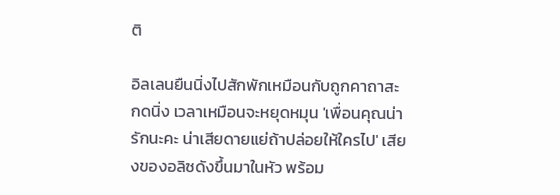ติ

อิลเลนยืนนิ่งไปสักพักเหมือนกับถูกคาถาสะกดนิ่ง เวลาเหมือนจะหยุดหมุน 'เพื่อนคุณน่ารักนะคะ น่าเสียดายแย่ถ้าปล่อยให้ใครไป' เสียงของอลิซดังขึ้นมาในหัว พร้อม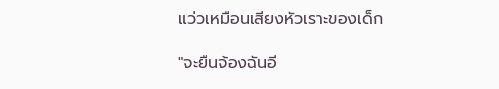แว่วเหมือนเสียงหัวเราะของเด็ก

"จะยืนจ้องฉันอี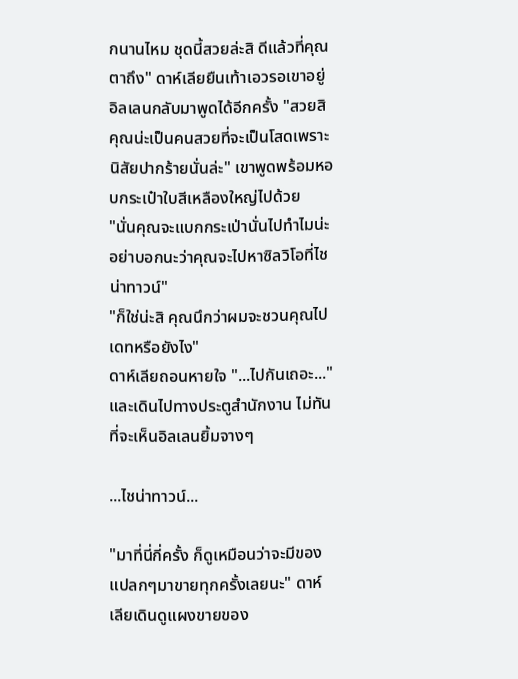กนานไหม ชุดนี้สวยล่ะสิ ดีแล้วที่คุณตาถึง" ดาห์เลียยืนเท้าเอวรอเขาอยู่
อิลเลนกลับมาพูดได้อีกครั้ง "สวยสิ คุณน่ะเป็นคนสวยที่จะเป็นโสดเพราะนิสัยปากร้ายนั่นล่ะ" เขาพูดพร้อมหอบกระเป๋าใบสีเหลืองใหญ่ไปด้วย
"นั่นคุณจะแบกกระเป่านั่นไปทำไมน่ะ อย่าบอกนะว่าคุณจะไปหาซิลวิโอที่ไชน่าทาวน์"
"ก็ใช่น่ะสิ คุณนึกว่าผมจะชวนคุณไปเดทหรือยังไง"
ดาห์เลียถอนหายใจ "...ไปกันเถอะ..." และเดินไปทางประตูสำนักงาน ไม่ทันที่จะเห็นอิลเลนยิ้มจางๆ

...ไชน่าทาวน์...

"มาที่นี่กี่ครั้ง ก็ดูเหมือนว่าจะมีของแปลกๆมาขายทุกครั้งเลยนะ" ดาห์เลียเดินดูแผงขายของ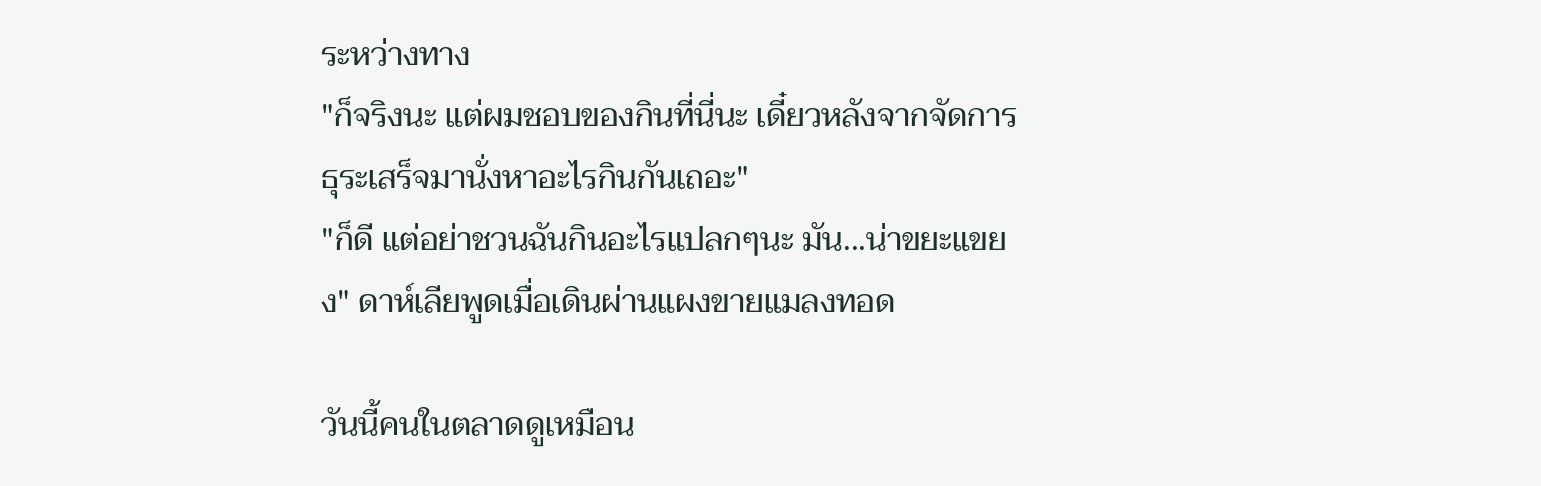ระหว่างทาง
"ก็จริงนะ แต่ผมชอบของกินที่นี่นะ เดี๋ยวหลังจากจัดการธุระเสร็จมานั่งหาอะไรกินกันเถอะ"
"ก็ดี แต่อย่าชวนฉันกินอะไรแปลกๆนะ มัน...น่าขยะแขยง" ดาห์เลียพูดเมื่อเดินผ่านแผงขายแมลงทอด

วันนี้คนในตลาดดูเหมือน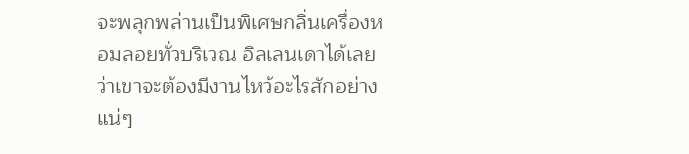จะพลุกพล่านเป็นพิเศษกลิ่นเครื่องหอมลอยทั่วบริเวณ อิลเลนเดาได้เลยว่าเขาจะต้องมีงานไหว้อะไรสักอย่างแน่ๆ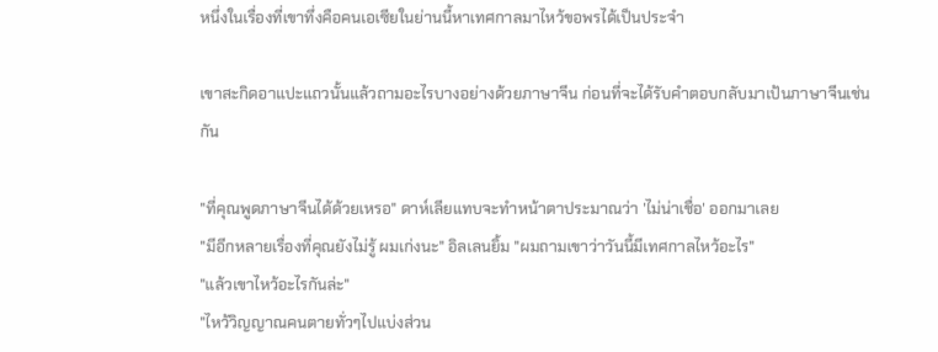หนึ่งในเรื่องที่เขาทึ่งคือคนเอเซียในย่านนี้หาเทศกาลมาไหว้ขอพรได้เป็นประจำ

เขาสะกิดอาแปะแถวนั้นแล้วถามอะไรบางอย่างด้วยภาษาจีน ก่อนที่จะได้รับคำตอบกลับมาเป้นภาษาจีนเช่นกัน

"ที่คุณพูดภาษาจีนได้ด้วยเหรอ" ดาห์เลียแทบจะทำหน้าตาประมาณว่า 'ไม่น่าเชื่อ' ออกมาเลย
"มีอีกหลายเรื่องที่คุณยังไม่รู้ ผมเก่งนะ" อิลเลนยิ้ม "ผมถามเขาว่าวันนี้มีเทศกาลไหว้อะไร"
"แล้วเขาไหว้อะไรกันล่ะ"
"ไหว้วิญญาณคนตายทั่วๆไปแบ่งส่วน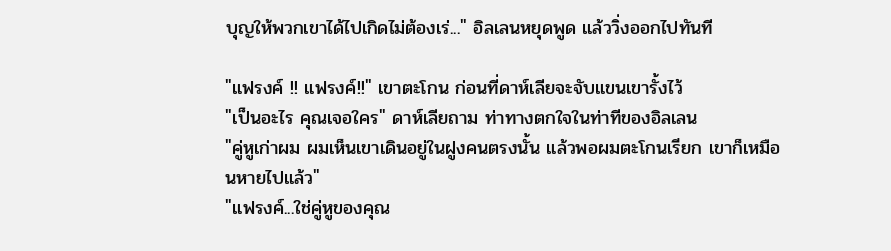บุญให้พวกเขาได้ไปเกิดไม่ต้องเร่..." อิลเลนหยุดพูด แล้ววิ่งออกไปทันที

"แฟรงค์ !! แฟรงค์!!" เขาตะโกน ก่อนที่ดาห์เลียจะจับแขนเขารั้งไว้
"เป็นอะไร คุณเจอใคร" ดาห์เลียถาม ท่าทางตกใจในท่าทีของอิลเลน
"คู่หูเก่าผม ผมเห็นเขาเดินอยู่ในฝูงคนตรงนั้น แล้วพอผมตะโกนเรียก เขาก็เหมือนหายไปแล้ว"
"แฟรงค์...ใช่คู่หูของคุณ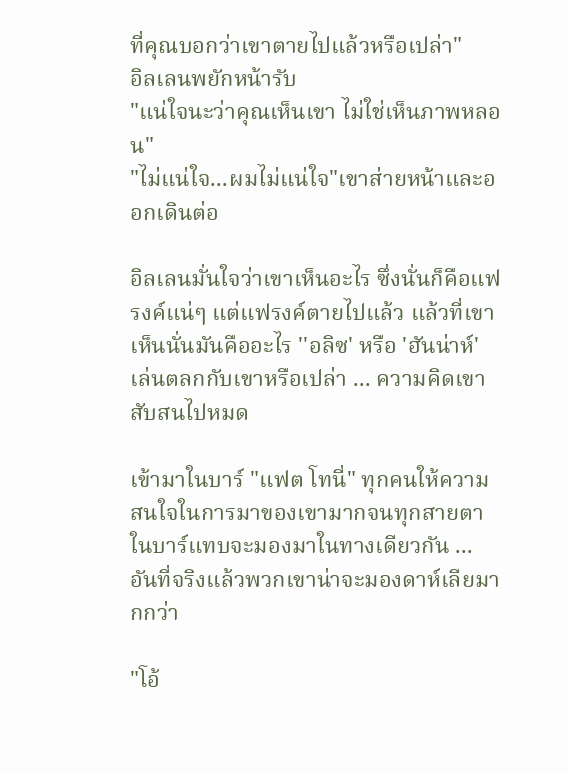ที่คุณบอกว่าเขาตายไปแล้วหรือเปล่า"
อิลเลนพยักหน้ารับ
"แน่ใจนะว่าคุณเห็นเขา ไม่ใช่เห็นภาพหลอน"
"ไม่แน่ใจ...ผมไม่แน่ใจ"เขาส่ายหน้าและออกเดินต่อ

อิลเลนมั่นใจว่าเขาเห็นอะไร ซึ่งนั่นก็คือแฟรงค์แน่ๆ แต่แฟรงค์ตายไปแล้ว แล้วที่เขาเห็นนั่นมันคืออะไร ''อลิซ' หรือ 'ฮันน่าห์' เล่นตลกกับเขาหรือเปล่า ... ความคิดเขาสับสนไปหมด

เข้ามาในบาร์ "แฟต โทนี่" ทุกคนให้ความสนใจในการมาของเขามากจนทุกสายตาในบาร์แทบจะมองมาในทางเดียวกัน ... อันที่จริงแล้วพวกเขาน่าจะมองดาห์เลียมากกว่า

"โอ้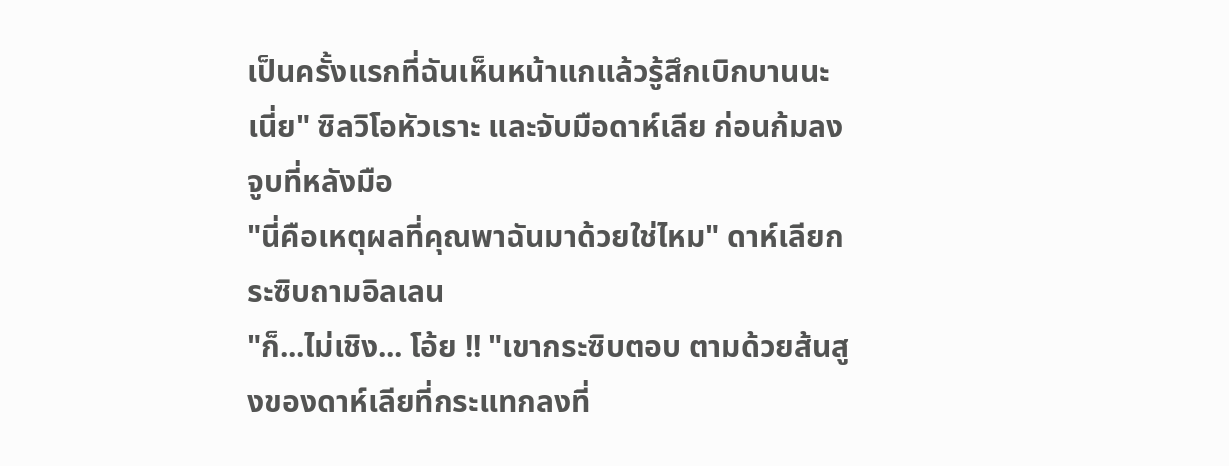เป็นครั้งแรกที่ฉันเห็นหน้าแกแล้วรู้สึกเบิกบานนะเนี่ย" ซิลวิโอหัวเราะ และจับมือดาห์เลีย ก่อนก้มลงจูบที่หลังมือ
"นี่คือเหตุผลที่คุณพาฉันมาด้วยใช่ไหม" ดาห์เลียกระซิบถามอิลเลน
"ก็...ไม่เชิง... โอ้ย !! "เขากระซิบตอบ ตามด้วยส้นสูงของดาห์เลียที่กระแทกลงที่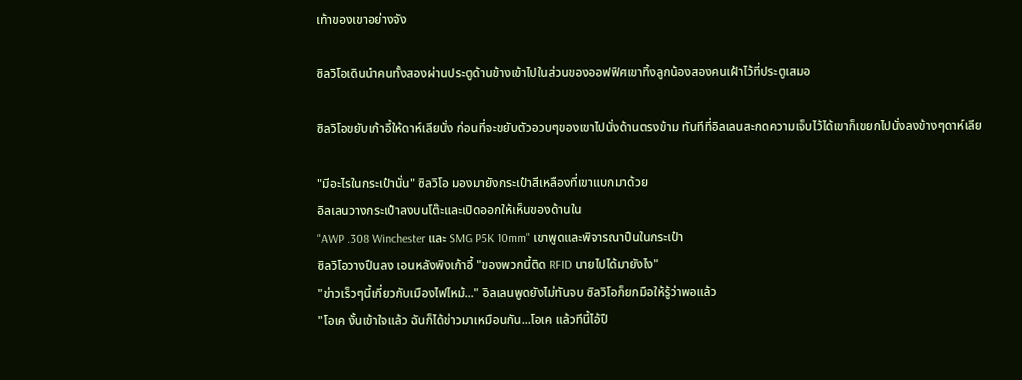เท้าของเขาอย่างจัง

ซิลวิโอเดินนำคนทั้งสองผ่านประตูด้านข้างเข้าไปในส่วนของออฟฟิศเขาทิ้งลูกน้องสองคนเฝ้าไว้ที่ประตูเสมอ

ซิลวิโอขยับเก้าอี้ให้ดาห์เลียนั่ง ก่อนที่จะขยับตัวอวบๆของเขาไปนั่งด้านตรงข้าม ทันทีที่อิลเลนสะกดความเจ็บไว้ได้เขาก็เขยกไปนั่งลงข้างๆดาห์เลีย

"มีอะไรในกระเป๋านั่น" ซิลวิโอ มองมายังกระเป๋าสีเหลืองที่เขาแบกมาด้วย
อิลเลนวางกระเป๋าลงบนโต๊ะและเปิดออกให้เห็นของด้านใน
"AWP .308 Winchester และ SMG P5K 10mm" เขาพูดและพิจารณาปืนในกระเป๋า
ซิลวิโอวางปืนลง เอนหลังพิงเก้าอี้ "ของพวกนี้ติด RFID นายไปได้มายังไง"
"ข่าวเร็วๆนี้เกี่ยวกับเมืองไฟไหม้..." อิลเลนพูดยังไม่ทันจบ ซิลวิโอก็ยกมือให้รู้ว่าพอแล้ว
"โอเค งั้นเข้าใจแล้ว ฉันก็ได้ข่าวมาเหมือนกัน...โอเค แล้วทีนี้ไอ้ปื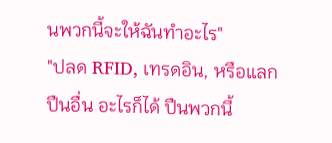นพวกนี้จะให้ฉันทำอะไร"
"ปลด RFID, เทรดอิน, หรือแลกปืนอื่น อะไรก็ได้ ปืนพวกนี้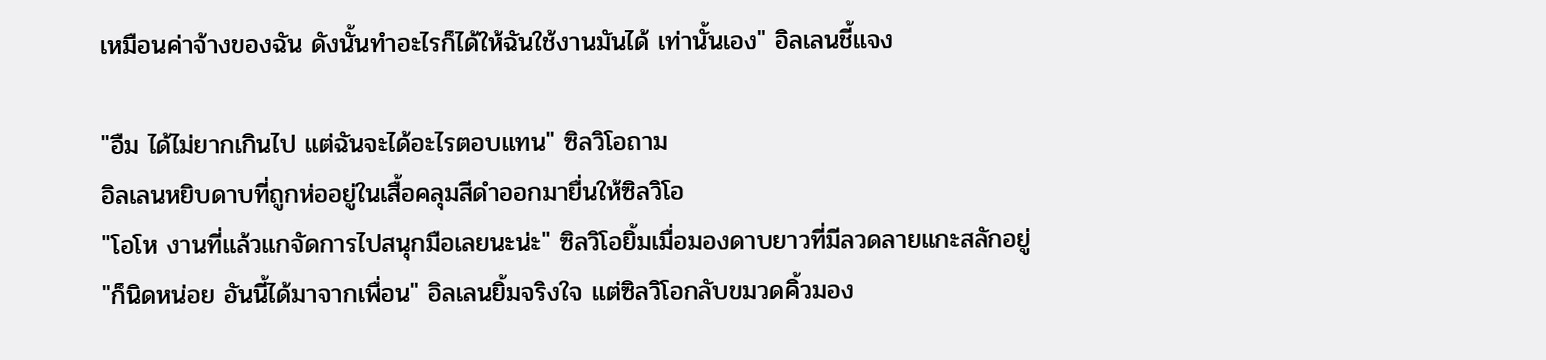เหมือนค่าจ้างของฉัน ดังนั้นทำอะไรก็ได้ให้ฉันใช้งานมันได้ เท่านั้นเอง" อิลเลนชี้แจง

"อืม ได้ไม่ยากเกินไป แต่ฉันจะได้อะไรตอบแทน" ซิลวิโอถาม
อิลเลนหยิบดาบที่ถูกห่ออยู่ในเสื้อคลุมสีดำออกมายื่นให้ซิลวิโอ
"โอโห งานที่แล้วแกจัดการไปสนุกมือเลยนะน่ะ" ซิลวิโอยิ้มเมื่อมองดาบยาวที่มีลวดลายแกะสลักอยู่
"ก็นิดหน่อย อันนี้ได้มาจากเพื่อน" อิลเลนยิ้มจริงใจ แต่ซิลวิโอกลับขมวดคิ้วมอง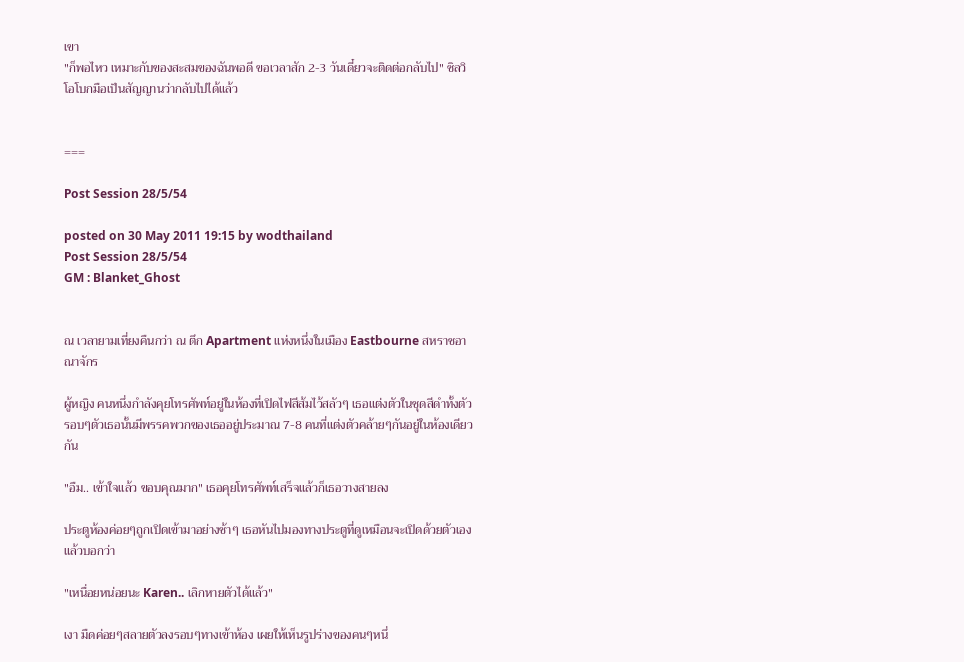เขา
"ก็พอไหว เหมาะกับของสะสมของฉันพอดี ขอเวลาสัก 2-3 วันเดี๋ยวจะติดต่อกลับไป" ซิลวิโอโบกมือเป็นสัญญานว่ากลับไปได้แล้ว


===

Post Session 28/5/54

posted on 30 May 2011 19:15 by wodthailand
Post Session 28/5/54
GM : Blanket_Ghost


ณ เวลายามเที่ยงคืนกว่า ณ ตึก Apartment แห่งหนึ่งในเมือง Eastbourne สหราชอาณาจักร

ผู้หญิง คนหนึ่งกำลังคุยโทรศัพท์อยู่ในห้องที่เปิดไฟสีส้มไว้สลัวๆ เธอแต่งตัวในชุดสีดำทั้งตัว รอบๆตัวเธอนั้นมีพรรคพวกของเธออยู่ประมาณ 7-8 คนที่แต่งตัวคล้ายๆกันอยู่ในห้องเดียวกัน

"อืม.. เข้าใจแล้ว ขอบคุณมาก" เธอคุยโทรศัพท์เสร็จแล้วก็เธอวางสายลง

ประตูห้องค่อยๆถูกเปิดเข้ามาอย่างช้าๆ เธอหันไปมองทางประตูที่ดูเหมือนจะเปิดด้วยตัวเองแล้วบอกว่า

"เหนื่อยหน่อยนะ Karen.. เลิกหายตัวได้แล้ว"

เงา มืดค่อยๆสลายตัวลงรอบๆทางเข้าห้อง เผยให้เห็นรูปร่างของคนๆหนึ่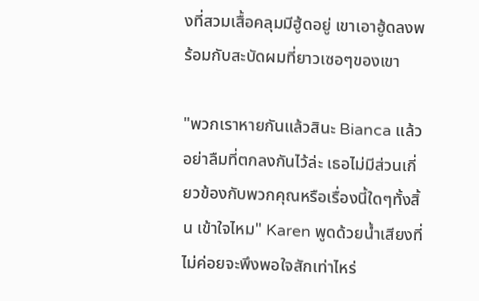งที่สวมเสื้อคลุมมีฮู้ดอยู่ เขาเอาฮู้ดลงพร้อมกับสะบัดผมที่ยาวเซอๆของเขา

"พวกเราหายกันแล้วสินะ Bianca แล้วอย่าลืมที่ตกลงกันไว้ล่ะ เธอไม่มีส่วนเกี่ยวข้องกับพวกคุณหรือเรื่องนี้ใดๆทั้งสิ้น เข้าใจไหม" Karen พูดด้วยน้ำเสียงที่ไม่ค่อยจะพึงพอใจสักเท่าไหร่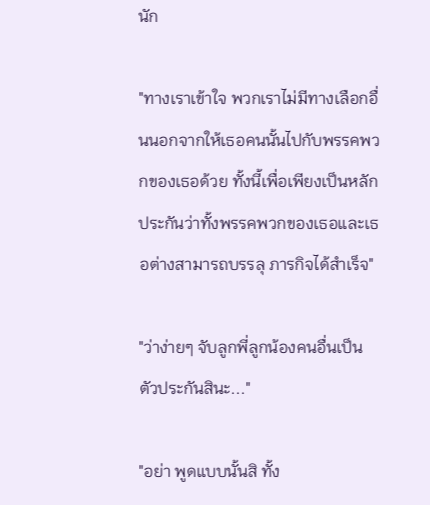นัก

"ทางเราเข้าใจ พวกเราไม่มีทางเลือกอื่นนอกจากให้เธอคนนั้นไปกับพรรคพวกของเธอด้วย ทั้งนี้เพื่อเพียงเป็นหลักประกันว่าทั้งพรรคพวกของเธอและเธอต่างสามารถบรรลุ ภารกิจได้สำเร็จ"

"ว่าง่ายๆ จับลูกพี่ลูกน้องคนอื่นเป็นตัวประกันสินะ..."

"อย่า พูดแบบนั้นสิ ทั้ง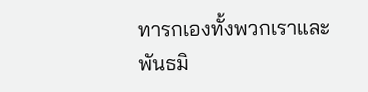ทารกเองทั้งพวกเราและพันธมิ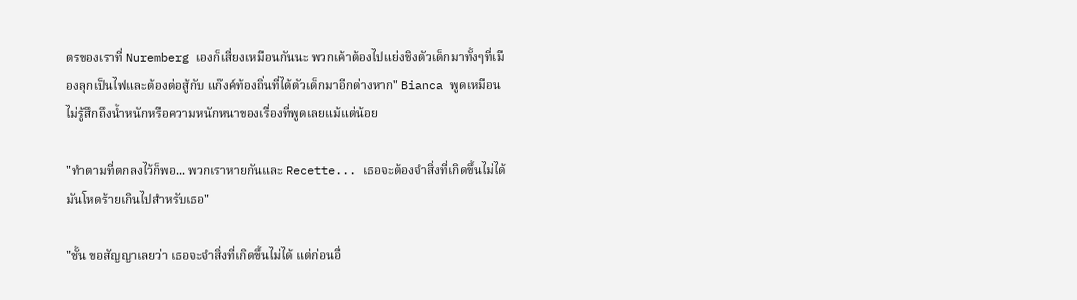ตรของเราที่ Nuremberg เองก็เสี่ยงเหมือนกันนะ พวกเค้าต้องไปแย่งชิงตัวเด็กมาทั้งๆที่เมืองลุกเป็นไฟและต้องต่อสู้กับ แก๊งค์ท้องถิ่นที่ได้ตัวเด็กมาอีกต่างหาก" Bianca พูดเหมือนไม่รู้สึกถึงน้ำหนักหรือความหนักหนาของเรื่องที่พูดเลยแม้แต่น้อย

"ทำตามที่ตกลงไว้ก็พอ... พวกเราหายกันและ Recette... เธอจะต้องจำสิ่งที่เกิดขึ้นไม่ได้ มันโหดร้ายเกินไปสำหรับเธอ"

"ชั้น ขอสัญญาเลยว่า เธอจะจำสิ่งที่เกิดขึ้นไม่ได้ แต่ก่อนอื่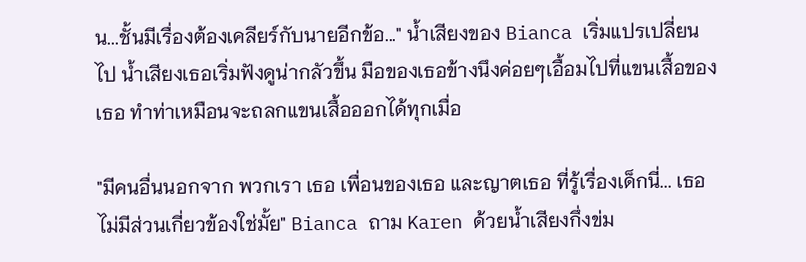น...ชั้นมีเรื่องต้องเคลียร์กับนายอีกข้อ..." น้ำเสียงของ Bianca เริ่มแปรเปลี่ยนไป น้ำเสียงเธอเริ่มฟังดูน่ากลัวขึ้น มือของเธอข้างนึงค่อยๆเอื้อมไปที่แขนเสื้อของเธอ ทำท่าเหมือนจะถลกแขนเสื้อออกได้ทุกเมื่อ

"มีคนอื่นนอกจาก พวกเรา เธอ เพื่อนของเธอ และญาตเธอ ที่รู้เรื่องเด็กนี่... เธอไม่มีส่วนเกี่ยวข้องใช่มั้ย" Bianca ถาม Karen ด้วยน้ำเสียงกึ่งข่ม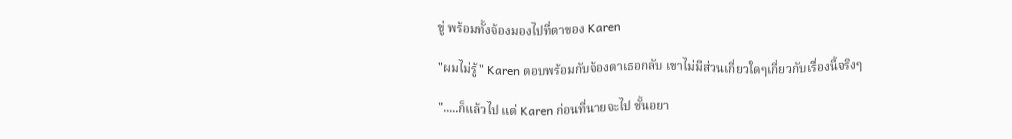ขู่ พร้อมทั้งจ้องมองไปที่ตาของ Karen

"ผมไม่รู้" Karen ตอบพร้อมกับจ้องตาเธอกลับ เขาไม่มีส่วนเกี่ยวใดๆเกี่ยวกับเรื่องนี้จริงๆ

".....ก็แล้วไป แต่ Karen ก่อนที่นายจะไป ชั้นอยา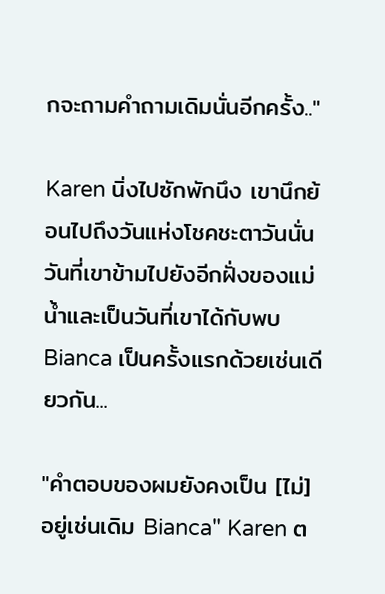กจะถามคำถามเดิมนั่นอีกครั้ง.."

Karen นิ่งไปซักพักนึง เขานึกย้อนไปถึงวันแห่งโชคชะตาวันนั่น วันที่เขาข้ามไปยังอีกฝั่งของแม่น้ำและเป็นวันที่เขาได้กับพบ Bianca เป็นครั้งแรกด้วยเช่นเดียวกัน...

"คำตอบของผมยังคงเป็น [ไม่] อยู่เช่นเดิม Bianca" Karen ต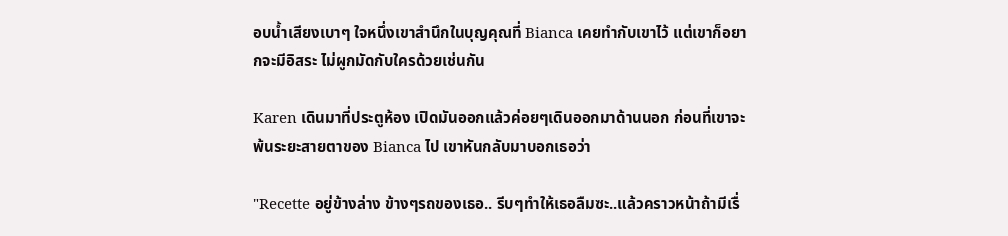อบน้ำเสียงเบาๆ ใจหนึ่งเขาสำนึกในบุญคุณที่ Bianca เคยทำกับเขาไว้ แต่เขาก็อยากจะมีอิสระ ไม่ผูกมัดกับใครด้วยเช่นกัน

Karen เดินมาที่ประตูห้อง เปิดมันออกแล้วค่อยๆเดินออกมาด้านนอก ก่อนที่เขาจะพ้นระยะสายตาของ Bianca ไป เขาหันกลับมาบอกเธอว่า

"Recette อยู่ข้างล่าง ข้างๆรถของเธอ.. รีบๆทำให้เธอลืมซะ..แล้วคราวหน้าถ้ามีเรื่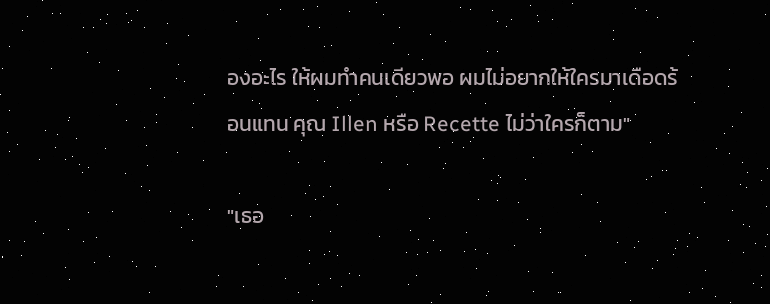องอะไร ให้ผมทำคนเดียวพอ ผมไม่อยากให้ใครมาเดือดร้อนแทน คุณ Illen หรือ Recette ไม่ว่าใครก็ตาม"

"เธอ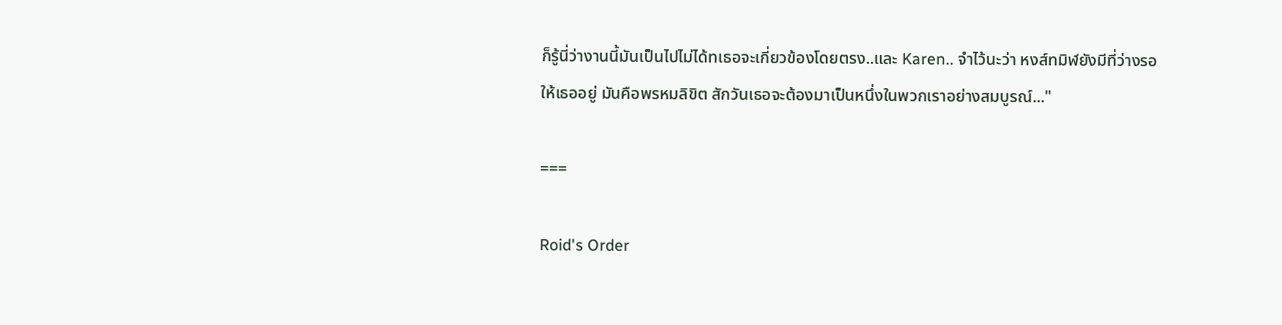ก็รู้นี่ว่างานนี้มันเป็นไปไม่ได้ทเธอจะเกี่ยวข้องโดยตรง..และ Karen.. จำไว้นะว่า หงส์ทมิฬยังมีที่ว่างรอให้เธออยู่ มันคือพรหมลิขิต สักวันเธอจะต้องมาเป็นหนึ่งในพวกเราอย่างสมบูรณ์..."

===

Roid's Order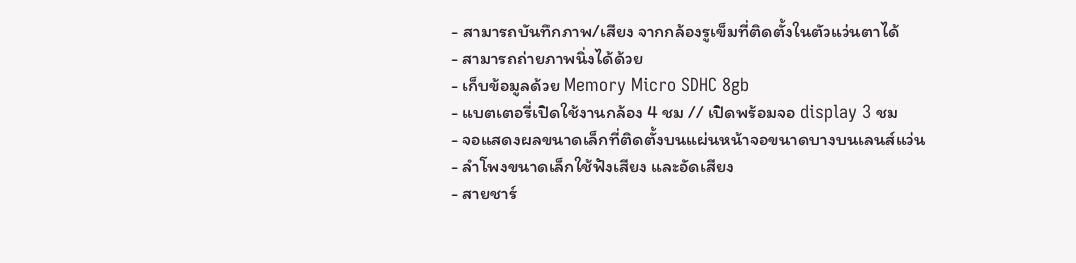- สามารถบันทึกภาพ/เสียง จากกล้องรูเข็มที่ติดตั้งในตัวแว่นตาได้
- สามารถถ่ายภาพนิ่งได้ด้วย
- เก็บข้อมูลด้วย Memory Micro SDHC 8gb
- แบตเตอรี่เปิดใช้งานกล้อง 4 ชม // เปิดพร้อมจอ display 3 ชม
- จอแสดงผลขนาดเล็กที่ติดตั้งบนแผ่นหน้าจอขนาดบางบนเลนส์แว่น
- ลำโพงขนาดเล็กใช้ฟังเสียง และอัดเสียง
- สายชาร์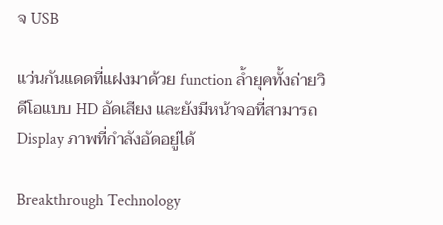จ USB

แว่นกันแดดที่แฝงมาด้วย function ล้ำยุคทั้งถ่ายวิดีโอแบบ HD อัดเสียง และยังมีหน้าจอที่สามารถ Display ภาพที่กำลังอัดอยู่ได้

Breakthrough Technology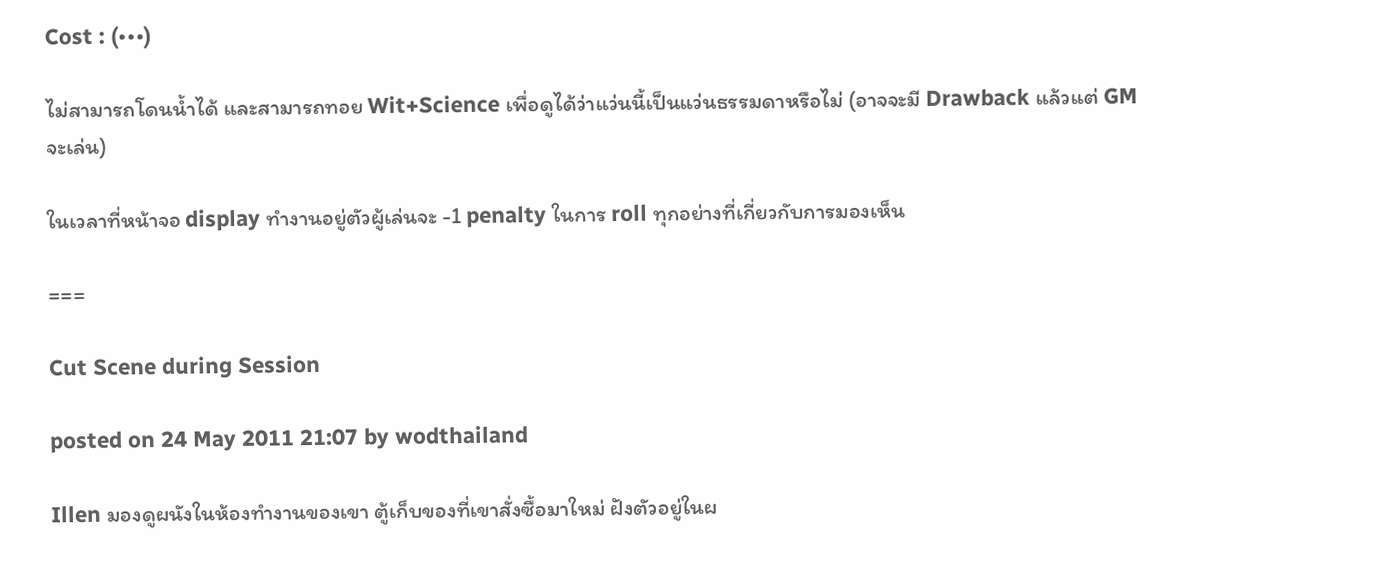Cost : (•••)

ไม่สามารถโดนน้ำได้ และสามารถทอย Wit+Science เพื่อดูได้ว่าแว่นนี้เป็นแว่นธรรมดาหรือไม่ (อาจจะมี Drawback แล้วแต่ GM จะเล่น)

ในเวลาที่หน้าจอ display ทำงานอยู่ตัวผู้เล่นจะ -1 penalty ในการ roll ทุกอย่างที่เกี่ยวกับการมองเห็น

===

Cut Scene during Session

posted on 24 May 2011 21:07 by wodthailand

Illen มองดูผนังในห้องทำงานของเขา ตู้เก็บของที่เขาสั่งซื้อมาใหม่ ฝังตัวอยู่ในผ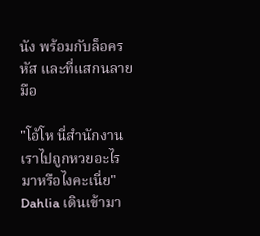นัง พร้อมกับล็อครหัส และที่แสกนลายมือ

"โอ้โห นี่สำนักงานเราไปถูกหวยอะไรมาหรือไงคะเนี่ย" Dahlia เดินเข้ามา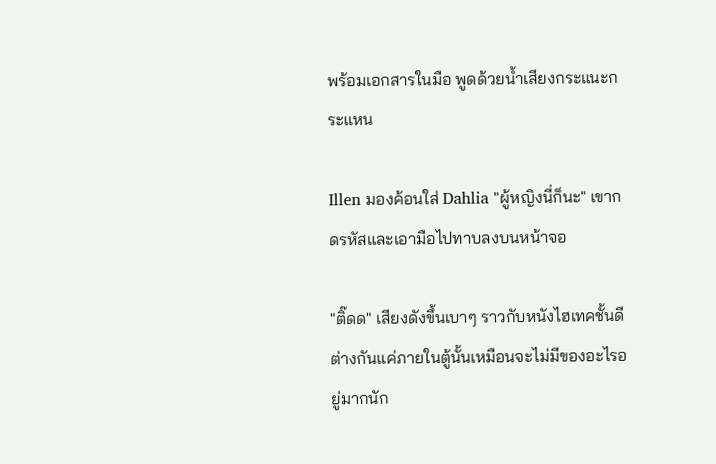พร้อมเอกสารในมือ พูดด้วยน้ำเสียงกระแนะกระแหน

Illen มองค้อนใส่ Dahlia "ผู้หญิงนี่ก็นะ" เขากดรหัสและเอามือไปทาบลงบนหน้าจอ

"ติ๊ดด" เสียงดังขึ้นเบาๆ ราวกับหนังไฮเทคชั้นดี ต่างกันแค่ภายในตู้นั้นเหมือนจะไม่มีของอะไรอยู่มากนัก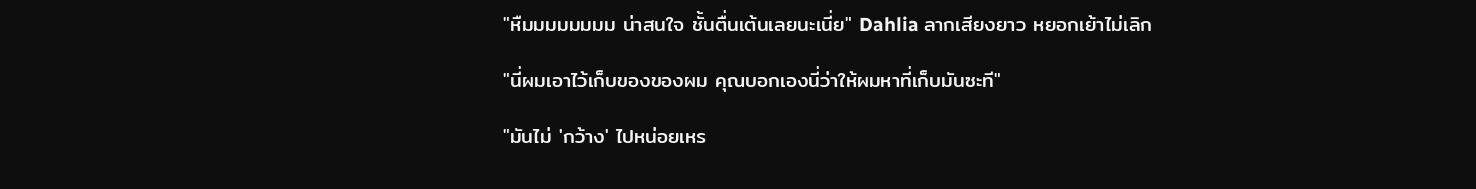"หืมมมมมมมม น่าสนใจ ชั้นตื่นเต้นเลยนะเนี่ย" Dahlia ลากเสียงยาว หยอกเย้าไม่เลิก

"นี่ผมเอาไว้เก็บของของผม คุณบอกเองนี่ว่าให้ผมหาที่เก็บมันซะที"

"มันไม่ 'กว้าง' ไปหน่อยเหร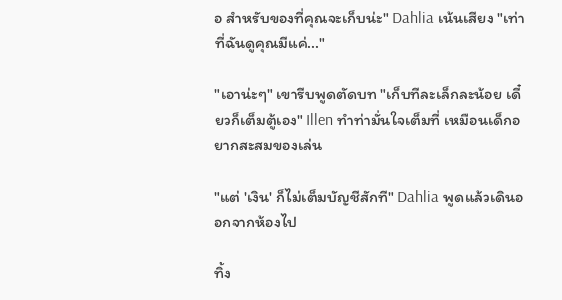อ สำหรับของที่คุณจะเก็บน่ะ" Dahlia เน้นเสียง "เท่าที่ฉันดูคุณมีแค่..."

"เอาน่ะๆ" เขารีบพูดตัดบท "เก็บทีละเล็กละน้อย เดี๋ยวก็เต็มตู้เอง" Illen ทำท่ามั่นใจเต็มที่ เหมือนเด็กอยากสะสมของเล่น

"แต่ 'เงิน' ก็ไม่เต็มบัญชีสักที" Dahlia พูดแล้วเดินออกจากห้องไป

ทิ้ง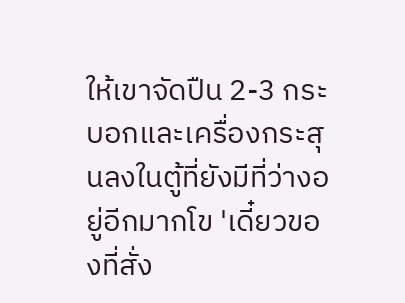ให้เขาจัดปืน 2-3 กระบอกและเครื่องกระสุนลงในตู้ที่ยังมีที่ว่างอยู่อีกมากโข 'เดี๋ยวของที่สั่ง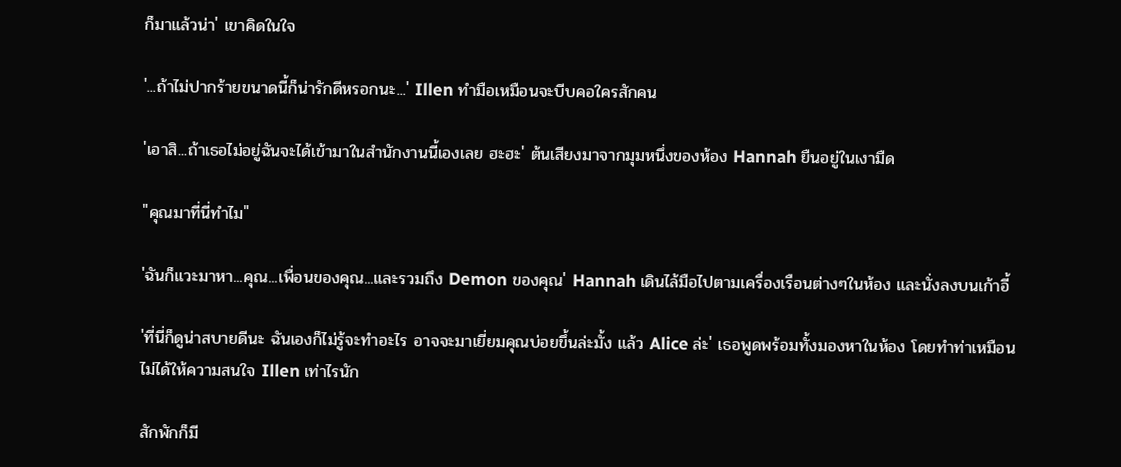ก็มาแล้วน่า' เขาคิดในใจ

'...ถ้าไม่ปากร้ายขนาดนี้ก็น่ารักดีหรอกนะ...' Illen ทำมือเหมือนจะบีบคอใครสักคน

'เอาสิ...ถ้าเธอไม่อยู่ฉันจะได้เข้ามาในสำนักงานนี้เองเลย ฮะฮะ' ต้นเสียงมาจากมุมหนึ่งของห้อง Hannah ยืนอยู่ในเงามืด

"คุณมาที่นี่ทำไม"

'ฉันก็แวะมาหา...คุณ...เพื่อนของคุณ...และรวมถึง Demon ของคุณ' Hannah เดินไล้มือไปตามเครื่องเรือนต่างๆในห้อง และนั่งลงบนเก้าอี้

'ที่นี่ก็ดูน่าสบายดีนะ ฉันเองก็ไม่รู้จะทำอะไร อาจจะมาเยี่ยมคุณบ่อยขึ้นล่ะมั้ง แล้ว Alice ล่ะ' เธอพูดพร้อมทั้งมองหาในห้อง โดยทำท่าเหมือนไม่ได้ให้ความสนใจ Illen เท่าไรนัก

สักพักก็มี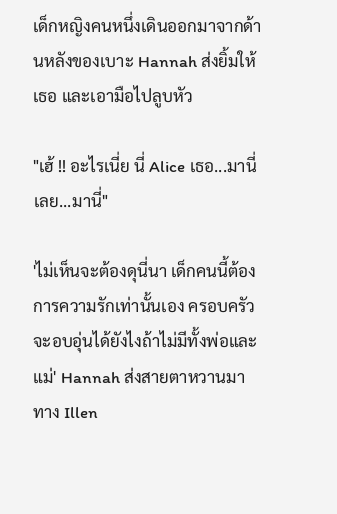เด็กหญิงคนหนึ่งเดินออกมาจากด้านหลังของเบาะ Hannah ส่งยิ้มให้เธอ และเอามือไปลูบหัว

"เฮ้ !! อะไรเนี่ย นี่ Alice เธอ...มานี่เลย...มานี่"

'ไม่เห็นจะต้องดุนี่นา เด็กคนนี้ต้องการความรักเท่านั้นเอง ครอบครัวจะอบอุ่นได้ยังไงถ้าไม่มีทั้งพ่อและแม่' Hannah ส่งสายตาหวานมาทาง Illen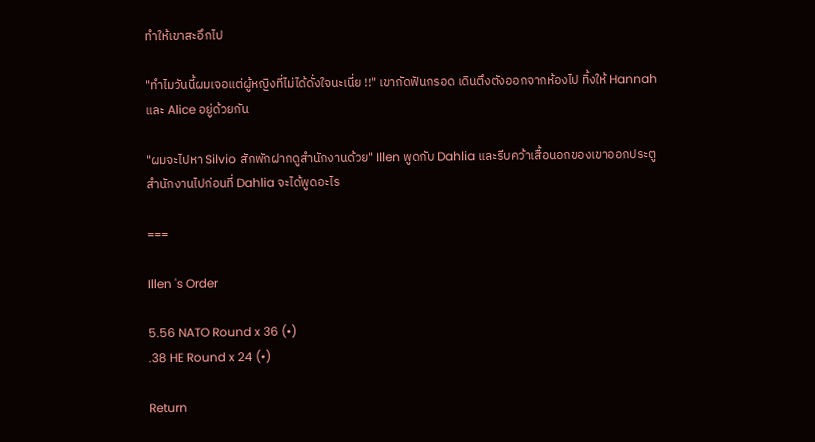ทำให้เขาสะอึกไป

"ทำไมวันนี้ผมเจอแต่ผู้หญิงที่ไม่ได้ดั่งใจนะเนี่ย !!" เขากัดฟันกรอด เดินตึงตังออกจากห้องไป ทิ้งให้ Hannah และ Alice อยู่ด้วยกัน

"ผมจะไปหา Silvio สักพักฝากดูสำนักงานด้วย" Illen พูดกับ Dahlia และรีบคว้าเสื้อนอกของเขาออกประตูสำนักงานไปก่อนที่ Dahlia จะได้พูดอะไร

===

Illen 's Order

5.56 NATO Round x 36 (•)
.38 HE Round x 24 (•)

Return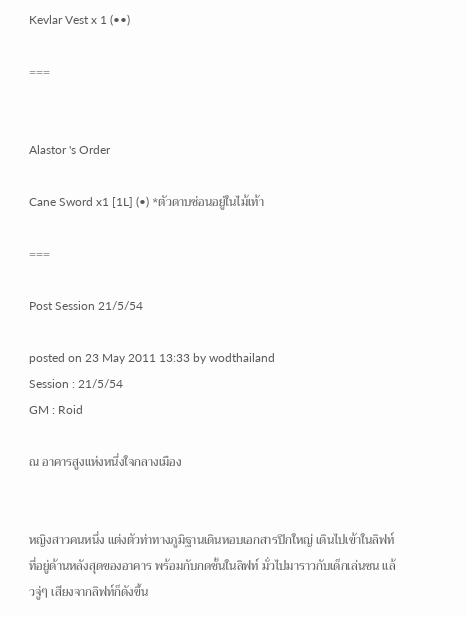Kevlar Vest x 1 (••)

===


Alastor 's Order

Cane Sword x1 [1L] (•) *ตัวดาบซ่อนอยู่ในไม้เท้า

===

Post Session 21/5/54

posted on 23 May 2011 13:33 by wodthailand
Session : 21/5/54
GM : Roid

ณ อาคารสูงแห่งหนึ่งใจกลางเมือง


หญิงสาวคนหนึ่ง แต่งตัวท่าทางภูมิฐานเดินหอบเอกสารปึกใหญ่ เดินไปเข้าในลิฟท์ที่อยู่ด้านหลังสุดของอาคาร พร้อมกับกดชั้นในลิฟท์ มั่วไปมาราวกับเด็กเล่นซน แล้วจู่ๆ เสียงจากลิฟท์ก็ดังขึ้น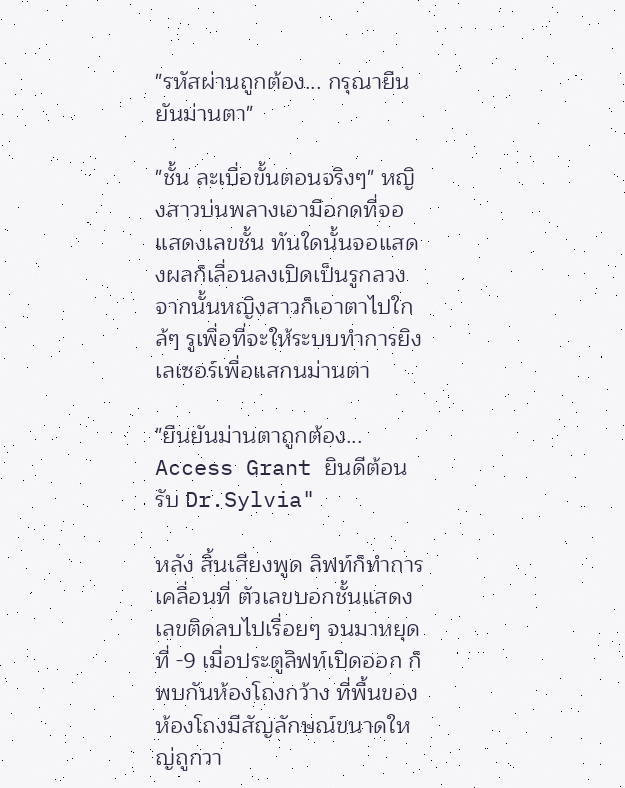"รหัสผ่านถูกต้อง... กรุณายืนยันม่านตา"

"ชั้น ละเบื่อขั้นตอนจริงๆ" หญิงสาวบ่นพลางเอามือกดที่จอแสดงเลขชั้น ทันใดนั้นจอแสดงผลก็เลื่อนลงเปิดเป็นรูกลวง จากนั้นหญิงสาวก็เอาตาไปใกล้ๆ รูเพื่อที่จะให้ระบบทำการยิงเลเซอร์เพื่อแสกนม่านตา

"ยืนยันม่านตาถูกต้อง... Access Grant ยินดีต้อนรับ Dr.Sylvia"

หลัง สิ้นเสียงพูด ลิฟท์ก็ทำการเคลื่อนที่ ตัวเลขบอกชั้นแสดงเลขติดลบไปเรื่อยๆ จนมาหยุดที่ -9 เมื่อประตูลิฟท์เปิดออก ก็พบกันห้องโถงกว้าง ที่พื้นของห้องโถงมีสัญลักษณ์ขนาดใหญ่ถูกวา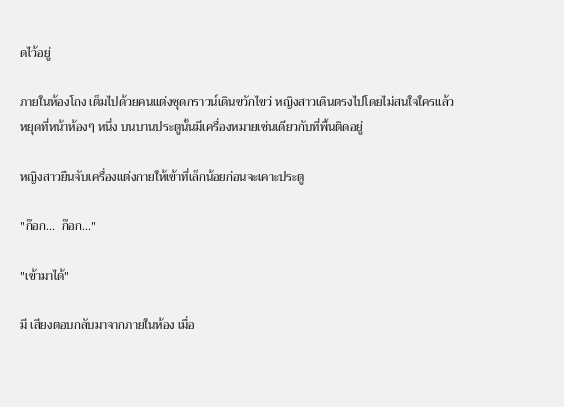ดไว้อยู่

ภายในห้องโถง เต็มไปด้วยคนแต่งชุดกราวน์เดินขวักไขว่ หญิงสาวเดินตรงไปโดยไม่สนใจใครแล้วหยุดที่หน้าห้องๆ หนึ่ง บนบานประตูนั้นมีเครื่องหมายเช่นเดียวกับที่พื้นติดอยู่

หญิงสาวยืนจับเครื่องแต่งกายให้เข้าที่เล็กน้อยก่อนจะเคาะประตู

"ก๊อก...  ก๊อก..."

"เข้ามาได้"

มี เสียงตอบกลับมาจากภายในห้อง เมื่อ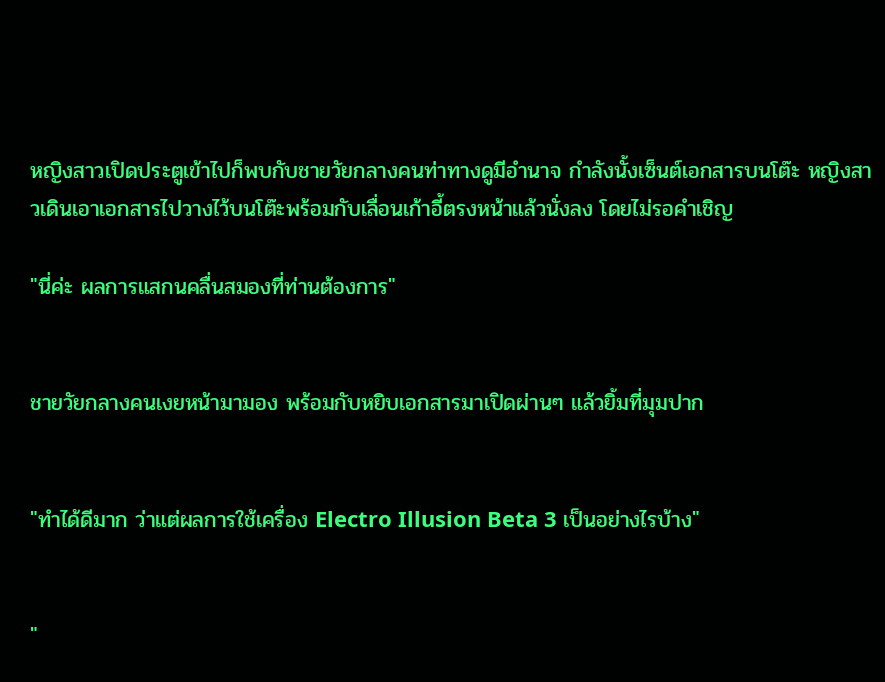หญิงสาวเปิดประตูเข้าไปก็พบกับชายวัยกลางคนท่าทางดูมีอำนาจ กำลังนั้งเซ็นต์เอกสารบนโต๊ะ หญิงสาวเดินเอาเอกสารไปวางไว้บนโต๊ะพร้อมกับเลื่อนเก้าอี้ตรงหน้าแล้วนั่งลง โดยไม่รอคำเชิญ

"นี่ค่ะ ผลการแสกนคลื่นสมองที่ท่านต้องการ"


ชายวัยกลางคนเงยหน้ามามอง พร้อมกับหยิบเอกสารมาเปิดผ่านๆ แล้วยิ้มที่มุมปาก


"ทำได้ดีมาก ว่าแต่ผลการใช้เครื่อง Electro Illusion Beta 3 เป็นอย่างไรบ้าง"


"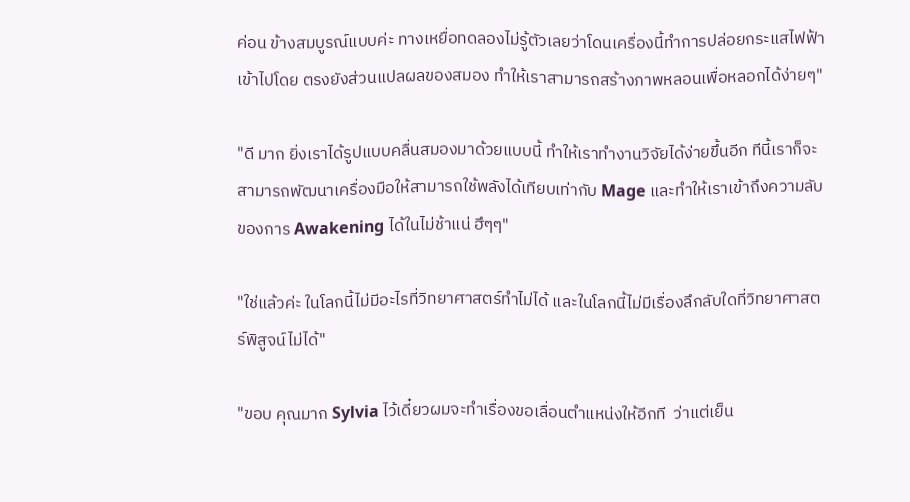ค่อน ข้างสมบูรณ์แบบค่ะ ทางเหยื่อทดลองไม่รู้ตัวเลยว่าโดนเครื่องนี้ทำการปล่อยกระแสไฟฟ้าเข้าไปโดย ตรงยังส่วนแปลผลของสมอง ทำให้เราสามารถสร้างภาพหลอนเพื่อหลอกได้ง่ายๆ"

"ดี มาก ยิ่งเราได้รูปแบบคลื่นสมองมาด้วยแบบนี้ ทำให้เราทำงานวิจัยได้ง่ายขึ้นอีก ทีนี้เราก็จะสามารถพัฒนาเครื่องมือให้สามารถใช้พลังได้เทียบเท่ากับ Mage และทำให้เราเข้าถึงความลับของการ Awakening ได้ในไม่ช้าแน่ ฮึๆๆ"

"ใช่แล้วค่ะ ในโลกนี้ไม่มีอะไรที่วิทยาศาสตร์ทำไม่ได้ และในโลกนี้ไม่มีเรื่องลึกลับใดที่วิทยาศาสตร์พิสูจน์ไม่ได้"

"ขอบ คุณมาก Sylvia ไว้เดี๋ยวผมจะทำเรื่องขอเลื่อนตำแหน่งให้อีกที  ว่าแต่เย็น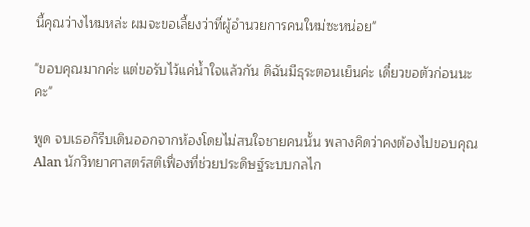นี้คุณว่างไหมหล่ะ ผมจะขอเลี้ยงว่าที่ผู้อำนวยการคนใหม่ซะหน่อย"

"ขอบคุณมากค่ะ แต่ขอรับไว้แค่น้ำใจแล้วกัน ดิฉันมีธุระตอนเย็นค่ะ เดี๋ยวขอตัวก่อนนะคะ"

พูด จบเธอก็รีบเดินออกจากห้องโดยไม่สนใจชายคนนั้น พลางคิดว่าคงต้องไปขอบคุณ Alan นักวิทยาศาสตร์สติเฟื่องที่ช่วยประดิษฐ์ระบบกลไก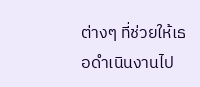ต่างๆ ที่ช่วยให้เธอดำเนินงานไป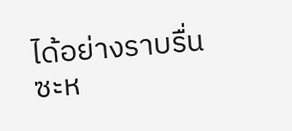ได้อย่างราบรื่นซะห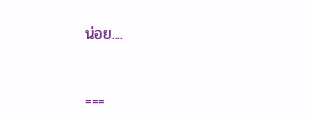น่อย....


===